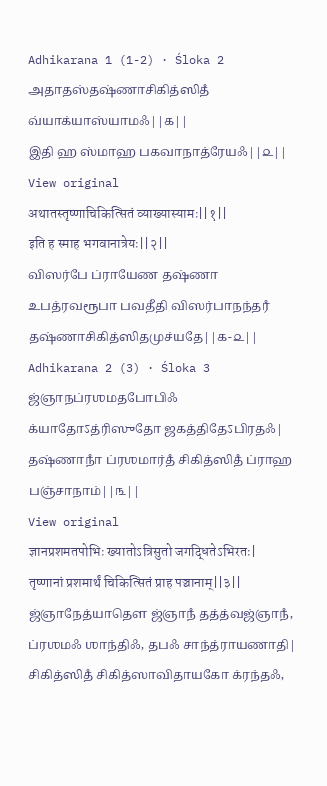Adhikarana 1 (1-2) · Śloka 2
அதாதஸ்தஷ்ணாசிகித்ஸிதஂ வ்யாக்யாஸ்யாமஃ||௧||
இதி ஹ ஸ்மாஹ பகவாநாத்ரேயஃ||௨||
View original
अथातस्तृष्णाचिकित्सितं व्याख्यास्यामः||१||
इति ह स्माह भगवानात्रेयः||२||
விஸர்பே ப்ராயேண தஷ்ணா உபத்ரவரூபா பவதீதி விஸர்பாநந்தரஂ தஷ்ணாசிகித்ஸிதமுச்யதே||௧-௨||
Adhikarana 2 (3) · Śloka 3
ஜ்ஞாநப்ரஶமதபோபிஃ க்யாதோऽத்ரிஸுதோ ஜகத்திதேऽபிரதஃ|
தஷ்ணாநாஂ ப்ரஶமார்தஂ சிகித்ஸிதஂ ப்ராஹ பஞ்சாநாம்||௩||
View original
ज्ञानप्रशमतपोभिः ख्यातोऽत्रिसुतो जगद्धितेऽभिरतः|
तृष्णानां प्रशमार्थं चिकित्सितं प्राह पञ्चानाम्||३||
ஜ்ஞாநேத்யாதௌ ஜ்ஞாநஂ தத்த்வஜ்ஞாநஂ, ப்ரஶமஃ ஶாந்திஃ, தபஃ சாந்த்ராயணாதி| சிகித்ஸிதஂ சிகித்ஸாவிதாயகோ க்ரந்தஃ,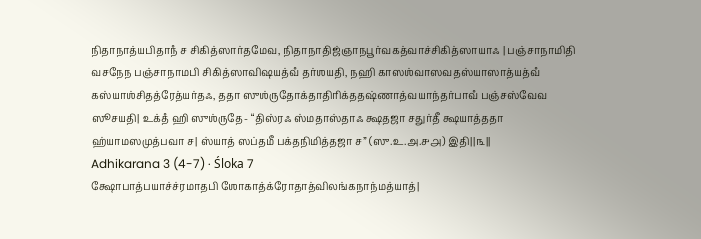நிதாநாத்யபிதாநஂ ச சிகித்ஸார்தமேவ, நிதாநாதிஜ்ஞாநபூர்வகத்வாச்சிகித்ஸாயாஃ | பஞ்சாநாமிதி வசநேந பஞ்சாநாமபி சிகித்ஸாவிஷயத்வஂ தர்ஶயதி, நஹி காஸஶ்வாஸவதஸ்யாஸாத்யத்வஂ கஸ்யாஶ்சிதத்ரேத்யர்தஃ, ததா ஸுஶ்ருதோக்தாதிரிக்ததஷ்ணாத்வயாந்தர்பாவஂ பஞ்சஸ்வேவ ஸூசயதி| உக்தஂ ஹி ஸுஶ்ருதே- “திஸ்ரஃ ஸ்மதாஸ்தாஃ க்ஷதஜா சதுர்தீ க்ஷயாத்ததா ஹ்யாமஸமுத்பவா ச| ஸ்யாத் ஸப்தமீ பக்தநிமித்தஜா ச” (ஸு.உ.அ.௪௮) இதி||௩||
Adhikarana 3 (4-7) · Śloka 7
க்ஷோபாத்பயாச்ச்ரமாதபி ஶோகாத்க்ரோதாத்விலங்கநாந்மத்யாத்|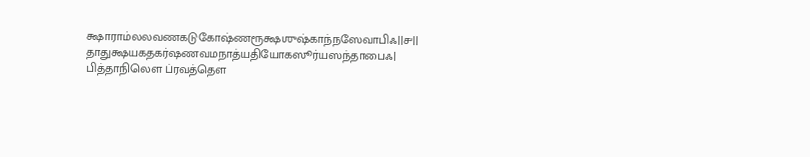க்ஷாராம்லலவணகடுகோஷ்ணரூக்ஷஶுஷ்காந்நஸேவாபிஃ||௪||
தாதுக்ஷயகதகர்ஷணவமநாத்யதியோகஸூர்யஸந்தாபைஃ|
பித்தாநிலௌ ப்ரவத்தௌ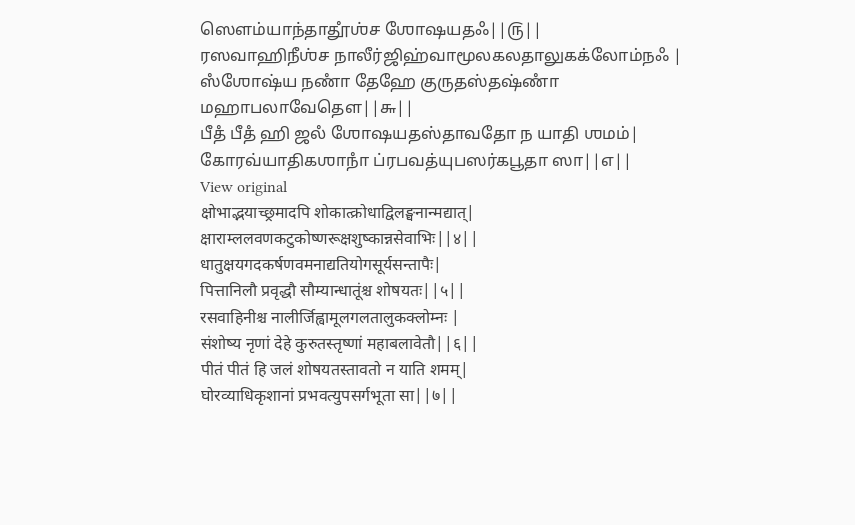ஸௌம்யாந்தாதூஂஶ்ச ஶோஷயதஃ||௫||
ரஸவாஹிநீஶ்ச நாலீர்ஜிஹ்வாமூலகலதாலுகக்லோம்நஃ |
ஸஂஶோஷ்ய நணாஂ தேஹே குருதஸ்தஷ்ணாஂ மஹாபலாவேதௌ||௬||
பீதஂ பீதஂ ஹி ஜலஂ ஶோஷயதஸ்தாவதோ ந யாதி ஶமம்|
கோரவ்யாதிகஶாநாஂ ப்ரபவத்யுபஸர்கபூதா ஸா||௭||
View original
क्षोभाद्भयाच्छ्रमादपि शोकात्क्रोधाद्विलङ्घनान्मद्यात्|
क्षाराम्ललवणकटुकोष्णरूक्षशुष्कान्नसेवाभिः||४||
धातुक्षयगदकर्षणवमनाद्यतियोगसूर्यसन्तापैः|
पित्तानिलौ प्रवृद्धौ सौम्यान्धातूंश्च शोषयतः||५||
रसवाहिनीश्च नालीर्जिह्वामूलगलतालुकक्लोम्नः |
संशोष्य नृणां देहे कुरुतस्तृष्णां महाबलावेतौ||६||
पीतं पीतं हि जलं शोषयतस्तावतो न याति शमम्|
घोरव्याधिकृशानां प्रभवत्युपसर्गभूता सा||७||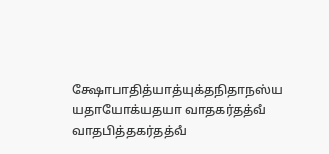க்ஷோபாதித்யாத்யுக்தநிதாநஸ்ய யதாயோக்யதயா வாதகர்தத்வஂ வாதபித்தகர்தத்வஂ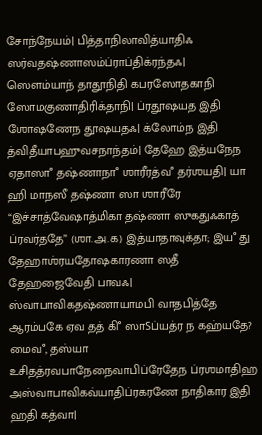சோந்நேயம்| பித்தாநிலாவித்யாதிஃ ஸர்வதஷ்ணாஸம்ப்ராப்திக்ரந்தஃ| ஸௌம்யாந் தாதூநிதி கபரஸோதகாநி ஸோமகுணாதிரிக்தாநி| ப்ரதூஷயத இதி ஶோஷணேந தூஷயதஃ| க்லோம்ந இதி த்விதீயாபஹுவசநாந்தம்| தேஹே இத்யநேந ஏதாஸாஂ தஷ்ணாநாஂ ஶாரீரத்வஂ தர்ஶயதி| யா ஹி மாநஸீ தஷ்ணா ஸா ஶாரீரே “இச்சாத்வேஷாத்மிகா தஷ்ணா ஸுகதுஃகாத் ப்ரவர்ததே” (ஶா.அ.௧) இத்யாதாவுக்தா; இயஂ து தேஹாஶ்ரயதோஷகாரணா ஸதீ தேஹஜைவேதி பாவஃ| ஸ்வாபாவிகதஷ்ணாயாமபி வாதபித்தே ஆரம்பகே ஏவ தத் கிஂ ஸாऽப்யத்ர ந கஹ்யதே? மைவஂ, தஸ்யா உசிதத்ரவபாநேநைவாபிப்ரேதேந ப்ரஶமாதிஹ அஸ்வாபாவிகவ்யாதிப்ரகரணே நாதிகார இதி ஹதி கத்வா|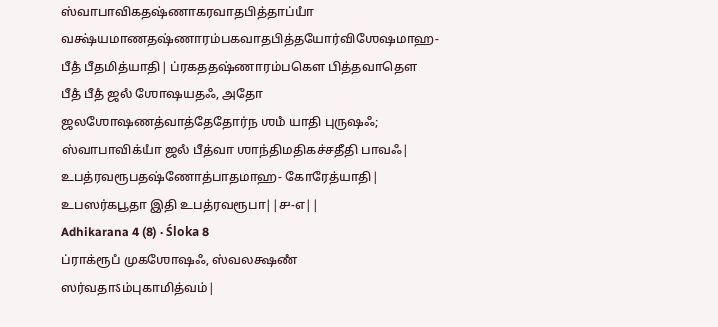ஸ்வாபாவிகதஷ்ணாகரவாதபித்தாப்யாஂ வக்ஷ்யமாணதஷ்ணாரம்பகவாதபித்தயோர்விஶேஷமாஹ- பீதஂ பீதமித்யாதி| ப்ரகததஷ்ணாரம்பகௌ பித்தவாதௌ பீதஂ பீதஂ ஜலஂ ஶோஷயதஃ, அதோ ஜலஶோஷணத்வாத்தேதோர்ந ஶமஂ யாதி புருஷஃ; ஸ்வாபாவிக்யாஂ ஜலஂ பீத்வா ஶாந்திமதிகச்சதீதி பாவஃ| உபத்ரவரூபதஷ்ணோத்பாதமாஹ- கோரேத்யாதி| உபஸர்கபூதா இதி உபத்ரவரூபா||௪-௭||
Adhikarana 4 (8) · Śloka 8
ப்ராக்ரூபஂ முகஶோஷஃ, ஸ்வலக்ஷணஂ ஸர்வதாऽம்புகாமித்வம்|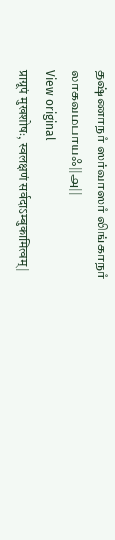தஷ்ணாநாஂ ஸர்வாஸாஂ லிங்காநாஂ லாகவமபாயஃ||௮||
View original
प्राग्रूपं मुखशोषः, स्वलक्षणं सर्वदाऽम्बुकामित्वम्|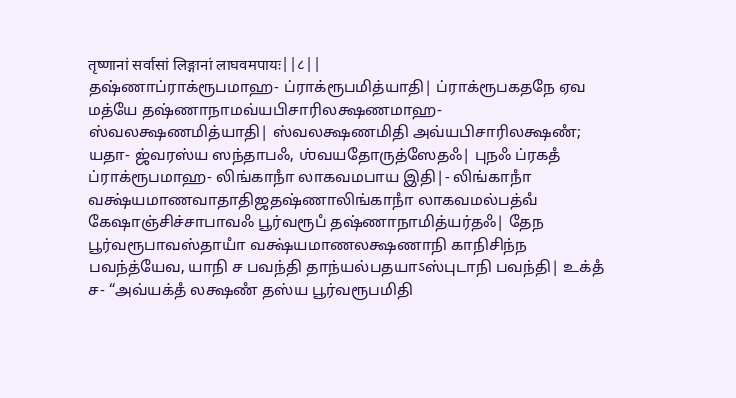तृष्णानां सर्वासां लिङ्गानां लाघवमपायः||८||
தஷ்ணாப்ராக்ரூபமாஹ- ப்ராக்ரூபமித்யாதி| ப்ராக்ரூபகதநே ஏவ மத்யே தஷ்ணாநாமவ்யபிசாரிலக்ஷணமாஹ- ஸ்வலக்ஷணமித்யாதி| ஸ்வலக்ஷணமிதி அவ்யபிசாரிலக்ஷணஂ; யதா- ஜ்வரஸ்ய ஸந்தாபஃ, ஶ்வயதோருத்ஸேதஃ| புநஃ ப்ரகதஂ ப்ராக்ரூபமாஹ- லிங்காநாஂ லாகவமபாய இதி|- லிங்காநாஂ வக்ஷ்யமாணவாதாதிஜதஷ்ணாலிங்காநாஂ லாகவமல்பத்வஂ கேஷாஞ்சிச்சாபாவஃ பூர்வரூபஂ தஷ்ணாநாமித்யர்தஃ| தேந பூர்வரூபாவஸ்தாயாஂ வக்ஷ்யமாணலக்ஷணாநி காநிசிந்ந பவந்த்யேவ, யாநி ச பவந்தி தாந்யல்பதயாऽஸ்புடாநி பவந்தி| உக்தஂ ச- “அவ்யக்தஂ லக்ஷணஂ தஸ்ய பூர்வரூபமிதி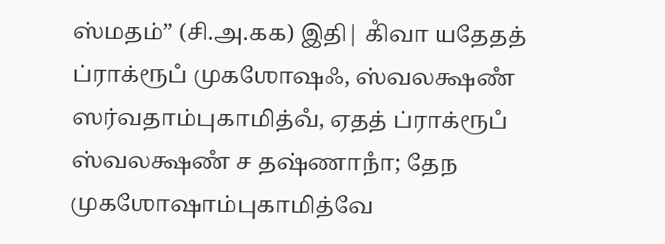ஸ்மதம்” (சி.அ.௧௧) இதி| கிஂவா யதேதத் ப்ராக்ரூபஂ முகஶோஷஃ, ஸ்வலக்ஷணஂ ஸர்வதாம்புகாமித்வஂ, ஏதத் ப்ராக்ரூபஂ ஸ்வலக்ஷணஂ ச தஷ்ணாநாஂ; தேந முகஶோஷாம்புகாமித்வே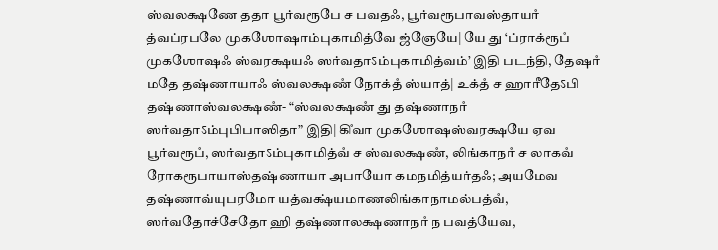ஸ்வலக்ஷணே ததா பூர்வரூபே ச பவதஃ, பூர்வரூபாவஸ்தாயாஂ த்வப்ரபலே முகஶோஷாம்புகாமித்வே ஜ்ஞேயே| யே து ‘ப்ராக்ரூபஂ முகஶோஷஃ ஸ்வரக்ஷயஃ ஸர்வதாऽம்புகாமித்வம்’ இதி படந்தி, தேஷாஂ மதே தஷ்ணாயாஃ ஸ்வலக்ஷணஂ நோக்தஂ ஸ்யாத்| உக்தஂ ச ஹாரீதேऽபி தஷ்ணாஸ்வலக்ஷணஂ- “ஸ்வலக்ஷணஂ து தஷ்ணாநாஂ ஸர்வதாऽம்புபிபாஸிதா” இதி| கிஂவா முகஶோஷஸ்வரக்ஷயே ஏவ பூர்வரூபஂ, ஸர்வதாऽம்புகாமித்வஂ ச ஸ்வலக்ஷணஂ, லிங்காநாஂ ச லாகவஂ ரோகரூபாயாஸ்தஷ்ணாயா அபாயோ கமநமித்யர்தஃ; அயமேவ தஷ்ணாவ்யுபரமோ யத்வக்ஷ்யமாணலிங்காநாமல்பத்வஂ, ஸர்வதோச்சேதோ ஹி தஷ்ணாலக்ஷணாநாஂ ந பவத்யேவ,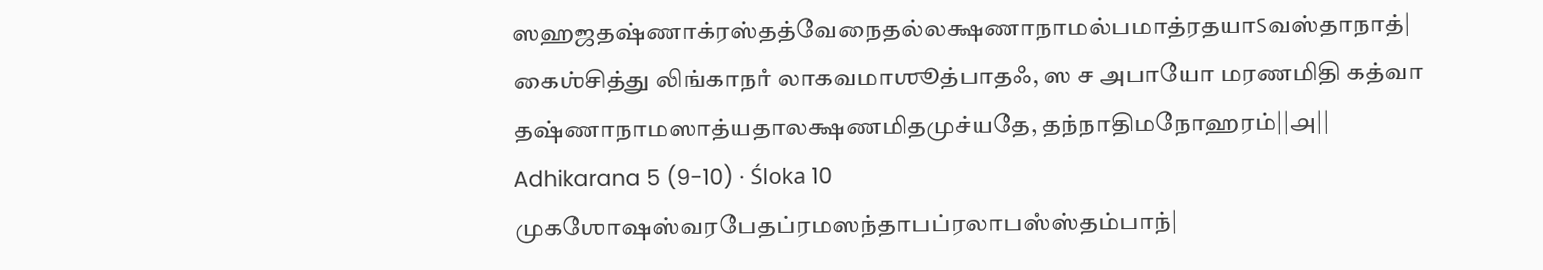ஸஹஜதஷ்ணாக்ரஸ்தத்வேநைதல்லக்ஷணாநாமல்பமாத்ரதயாऽவஸ்தாநாத்| கைஶ்சித்து லிங்காநாஂ லாகவமாஶூத்பாதஃ, ஸ ச அபாயோ மரணமிதி கத்வா தஷ்ணாநாமஸாத்யதாலக்ஷணமிதமுச்யதே, தந்நாதிமநோஹரம்||௮||
Adhikarana 5 (9-10) · Śloka 10
முகஶோஷஸ்வரபேதப்ரமஸந்தாபப்ரலாபஸஂஸ்தம்பாந்|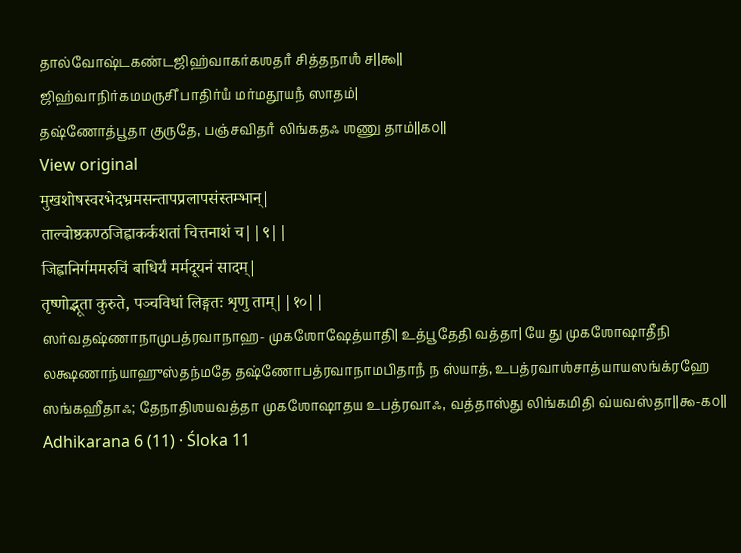தால்வோஷ்டகண்டஜிஹ்வாகர்கஶதாஂ சித்தநாஶஂ ச||௯||
ஜிஹ்வாநிர்கமமருசிஂ பாதிர்யஂ மர்மதூயநஂ ஸாதம்|
தஷ்ணோத்பூதா குருதே, பஞ்சவிதாஂ லிங்கதஃ ஶணு தாம்||௧௦||
View original
मुखशोषस्वरभेदभ्रमसन्तापप्रलापसंस्तम्भान्|
ताल्वोष्ठकण्ठजिह्वाकर्कशतां चित्तनाशं च||९||
जिह्वानिर्गममरुचिं बाधिर्यं मर्मदूयनं सादम्|
तृष्णोद्भूता कुरुते, पञ्चविधां लिङ्गतः शृणु ताम्||१०||
ஸர்வதஷ்ணாநாமுபத்ரவாநாஹ- முகஶோஷேத்யாதி| உத்பூதேதி வத்தா| யே து முகஶோஷாதீநி லக்ஷணாந்யாஹுஸ்தந்மதே தஷ்ணோபத்ரவாநாமபிதாநஂ ந ஸ்யாத், உபத்ரவாஶ்சாத்யாயஸங்க்ரஹே ஸங்கஹீதாஃ; தேநாதிஶயவத்தா முகஶோஷாதய உபத்ரவாஃ, வத்தாஸ்து லிங்கமிதி வ்யவஸ்தா||௯-௧௦||
Adhikarana 6 (11) · Śloka 11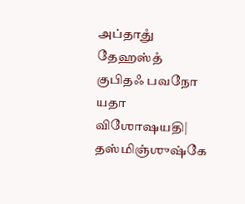அப்தாதுஂ தேஹஸ்தஂ குபிதஃ பவநோ யதா விஶோஷயதி|
தஸ்மிஞ்ஶுஷ்கே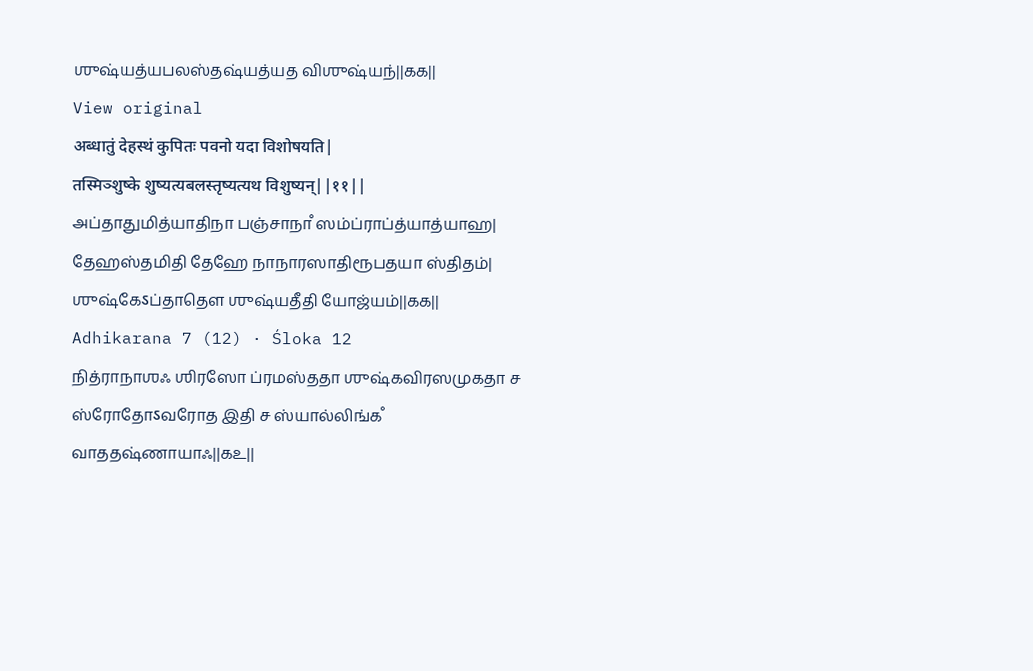ஶுஷ்யத்யபலஸ்தஷ்யத்யத விஶுஷ்யந்||௧௧||
View original
अब्धातुं देहस्थं कुपितः पवनो यदा विशोषयति|
तस्मिञ्शुष्के शुष्यत्यबलस्तृष्यत्यथ विशुष्यन्||११||
அப்தாதுமித்யாதிநா பஞ்சாநாஂ ஸம்ப்ராப்த்யாத்யாஹ| தேஹஸ்தமிதி தேஹே நாநாரஸாதிரூபதயா ஸ்திதம்| ஶுஷ்கேऽப்தாதௌ ஶுஷ்யதீதி யோஜ்யம்||௧௧||
Adhikarana 7 (12) · Śloka 12
நித்ராநாஶஃ ஶிரஸோ ப்ரமஸ்ததா ஶுஷ்கவிரஸமுகதா ச ஸ்ரோதோऽவரோத இதி ச ஸ்யால்லிங்கஂ வாததஷ்ணாயாஃ||௧௨||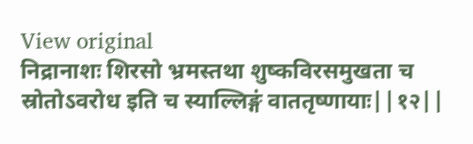View original
निद्रानाशः शिरसो भ्रमस्तथा शुष्कविरसमुखता च स्रोतोऽवरोध इति च स्याल्लिङ्गं वाततृष्णायाः||१२||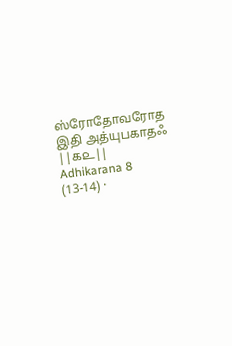ஸ்ரோதோவரோத இதி அத்யுபகாதஃ ||௧௨||
Adhikarana 8 (13-14) ·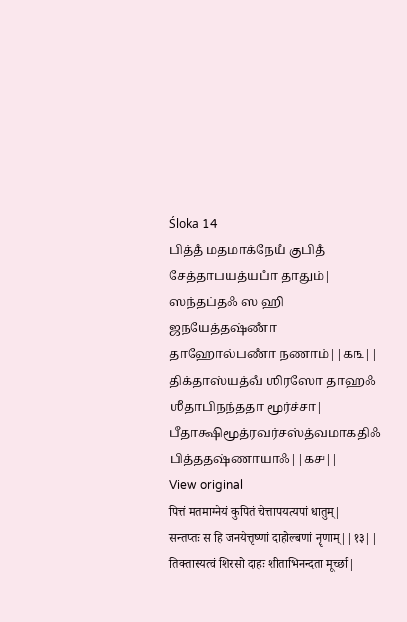Śloka 14
பித்தஂ மதமாக்நேயஂ குபிதஂ சேத்தாபயத்யபாஂ தாதும்|
ஸந்தப்தஃ ஸ ஹி ஜநயேத்தஷ்ணாஂ தாஹோல்பணாஂ நணாம்||௧௩||
திக்தாஸ்யத்வஂ ஶிரஸோ தாஹஃ ஶீதாபிநந்ததா மூர்ச்சா|
பீதாக்ஷிமூத்ரவர்சஸ்த்வமாகதிஃ பித்ததஷ்ணாயாஃ||௧௪||
View original
पित्तं मतमाग्नेयं कुपितं चेत्तापयत्यपां धातुम्|
सन्तप्तः स हि जनयेत्तृष्णां दाहोल्बणां नॄणाम्||१३||
तिक्तास्यत्वं शिरसो दाहः शीताभिनन्दता मूर्च्छा|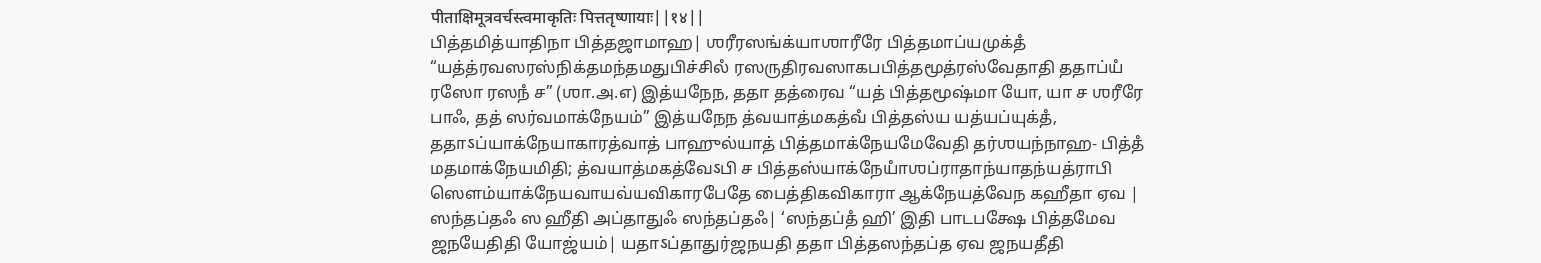पीताक्षिमूत्रवर्चस्त्वमाकृतिः पित्ततृष्णायाः||१४||
பித்தமித்யாதிநா பித்தஜாமாஹ| ஶரீரஸங்க்யாஶாரீரே பித்தமாப்யமுக்தஂ “யத்த்ரவஸரஸ்நிக்தமந்தமதுபிச்சிலஂ ரஸருதிரவஸாகபபித்தமூத்ரஸ்வேதாதி ததாப்யஂ ரஸோ ரஸநஂ ச” (ஶா.அ.௭) இத்யநேந, ததா தத்ரைவ “யத் பித்தமூஷ்மா யோ, யா ச ஶரீரே பாஃ, தத் ஸர்வமாக்நேயம்” இத்யநேந த்வயாத்மகத்வஂ பித்தஸ்ய யத்யப்யுக்தஂ, ததாऽப்யாக்நேயாகாரத்வாத் பாஹுல்யாத் பித்தமாக்நேயமேவேதி தர்ஶயந்நாஹ- பித்தஂ மதமாக்நேயமிதி; த்வயாத்மகத்வேऽபி ச பித்தஸ்யாக்நேயாஂஶப்ராதாந்யாதந்யத்ராபி ஸௌம்யாக்நேயவாயவ்யவிகாரபேதே பைத்திகவிகாரா ஆக்நேயத்வேந கஹீதா ஏவ | ஸந்தப்தஃ ஸ ஹீதி அப்தாதுஃ ஸந்தப்தஃ| ‘ஸந்தப்தஂ ஹி’ இதி பாடபக்ஷே பித்தமேவ ஜநயேதிதி யோஜ்யம்| யதாऽப்தாதுர்ஜநயதி ததா பித்தஸந்தப்த ஏவ ஜநயதீதி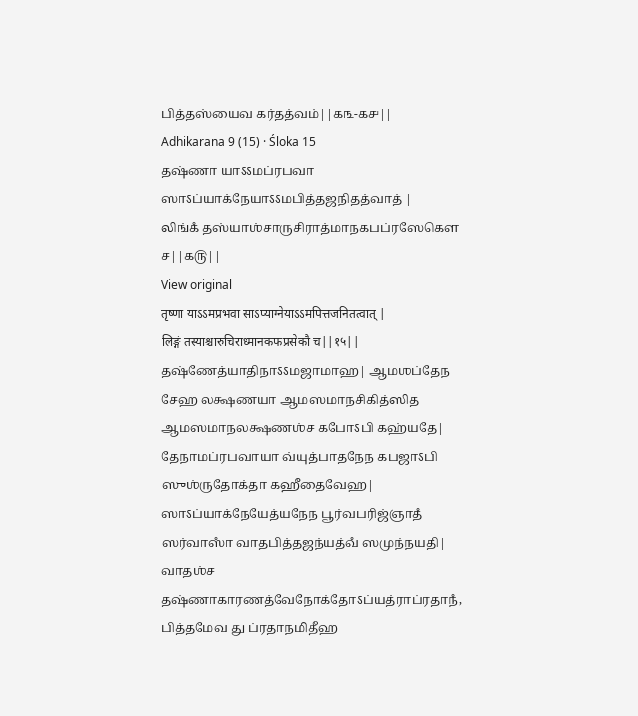பித்தஸ்யைவ கர்தத்வம்||௧௩-௧௪||
Adhikarana 9 (15) · Śloka 15
தஷ்ணா யாऽऽமப்ரபவா ஸாऽப்யாக்நேயாऽऽமபித்தஜநிதத்வாத் |
லிங்கஂ தஸ்யாஶ்சாருசிராத்மாநகபப்ரஸேகௌ ச||௧௫||
View original
तृष्णा याऽऽमप्रभवा साऽप्याग्नेयाऽऽमपित्तजनितत्वात् |
लिङ्गं तस्याश्चारुचिराध्मानकफप्रसेकौ च||१५||
தஷ்ணேத்யாதிநாऽऽமஜாமாஹ| ஆமஶப்தேந சேஹ லக்ஷணயா ஆமஸமாநசிகித்ஸித ஆமஸமாநலக்ஷணஶ்ச கபோऽபி கஹ்யதே| தேநாமப்ரபவாயா வ்யுத்பாதநேந கபஜாऽபி ஸுஶ்ருதோக்தா கஹீதைவேஹ| ஸாऽப்யாக்நேயேத்யநேந பூர்வபரிஜ்ஞாதஂ ஸர்வாஸாஂ வாதபித்தஜந்யத்வஂ ஸமுந்நயதி| வாதஶ்ச தஷ்ணாகாரணத்வேநோக்தோऽப்யத்ராப்ரதாநஂ, பித்தமேவ து ப்ரதாநமிதீஹ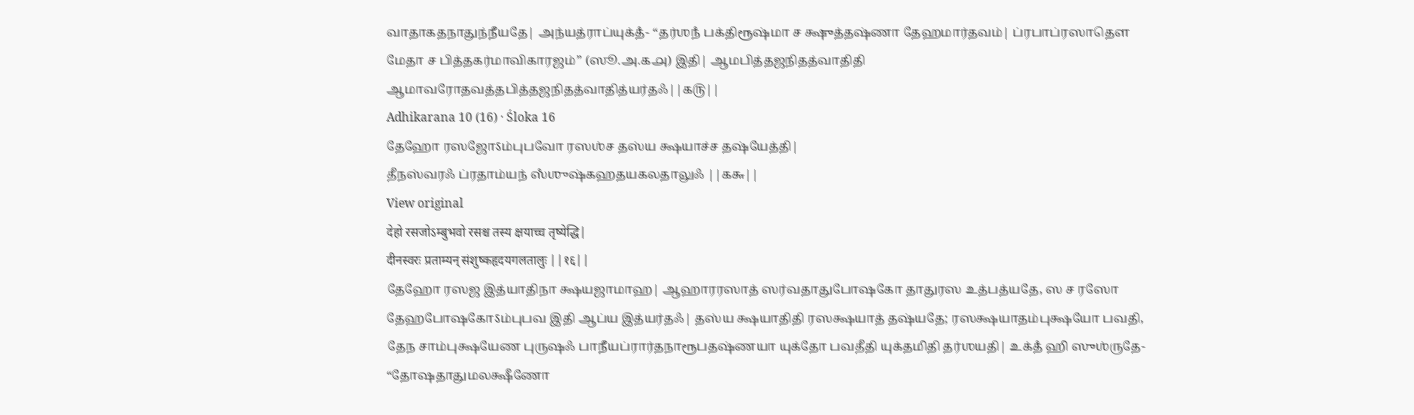வாதாகதநாதுந்நீயதே| அந்யத்ராப்யுக்தஂ- “தர்ஶநஂ பக்திரூஷ்மா ச க்ஷுத்தஷ்ணா தேஹமார்தவம்| ப்ரபாப்ரஸாதௌ மேதா ச பித்தகர்மாவிகாரஜம்” (ஸூ.அ.௧௮) இதி| ஆமபித்தஜநிதத்வாதிதி ஆமாவரோதவத்தபித்தஜநிதத்வாதித்யர்தஃ||௧௫||
Adhikarana 10 (16) · Śloka 16
தேஹோ ரஸஜோऽம்புபவோ ரஸஶ்ச தஸ்ய க்ஷயாச்ச தஷ்யேத்தி|
தீநஸ்வரஃ ப்ரதாம்யந் ஸஂஶுஷ்கஹதயகலதாலுஃ ||௧௬||
View original
देहो रसजोऽम्बुभवो रसश्च तस्य क्षयाच्च तृष्येद्धि|
दीनस्वरः प्रताम्यन् संशुष्कहृदयगलतालुः ||१६||
தேஹோ ரஸஜ இத்யாதிநா க்ஷயஜாமாஹ| ஆஹாரரஸாத் ஸர்வதாதுபோஷகோ தாதுரஸ உத்பத்யதே, ஸ ச ரஸோ தேஹபோஷகோऽம்புபவ இதி ஆப்ய இத்யர்தஃ| தஸ்ய க்ஷயாதிதி ரஸக்ஷயாத் தஷ்யதே; ரஸக்ஷயாதம்புக்ஷயோ பவதி, தேந சாம்புக்ஷயேண புருஷஃ பாநீயப்ரார்தநாரூபதஷ்ணயா யுக்தோ பவதீதி யுக்தமிதி தர்ஶயதி| உக்தஂ ஹி ஸுஶ்ருதே- “தோஷதாதுமலக்ஷீணோ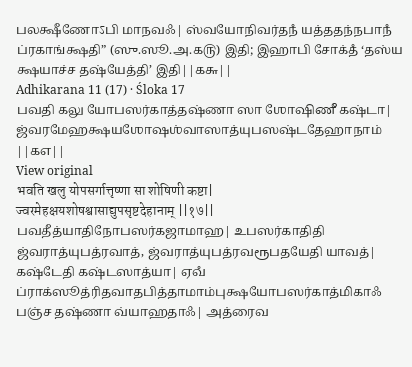பலக்ஷீணோऽபி மாநவஃ| ஸ்வயோநிவர்தநஂ யத்ததந்நபாநஂ ப்ரகாங்க்ஷதி” (ஸு.ஸூ.அ.௧௫) இதி; இஹாபி சோக்தஂ ‘தஸ்ய க்ஷயாச்ச தஷ்யேத்தி’ இதி||௧௬||
Adhikarana 11 (17) · Śloka 17
பவதி கலு யோபஸர்காத்தஷ்ணா ஸா ஶோஷிணீ கஷ்டா|
ஜ்வரமேஹக்ஷயஶோஷஶ்வாஸாத்யுபஸஷ்டதேஹாநாம் ||௧௭||
View original
भवति खलु योपसर्गात्तृष्णा सा शोषिणी कष्टा|
ज्वरमेहक्षयशोषश्वासाद्युपसृष्टदेहानाम् ||१७||
பவதீத்யாதிநோபஸர்கஜாமாஹ| உபஸர்காதிதி ஜ்வராத்யுபத்ரவாத், ஜ்வராத்யுபத்ரவரூபதயேதி யாவத்| கஷ்டேதி கஷ்டஸாத்யா| ஏவஂ ப்ராக்ஸூத்ரிதவாதபித்தாமாம்புக்ஷயோபஸர்காத்மிகாஃ பஞ்ச தஷ்ணா வ்யாஹதாஃ| அத்ரைவ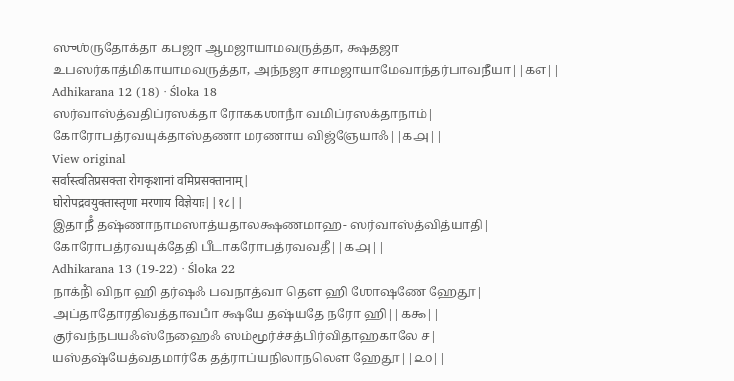ஸுஶ்ருதோக்தா கபஜா ஆமஜாயாமவருத்தா, க்ஷதஜா உபஸர்காத்மிகாயாமவருத்தா, அந்நஜா சாமஜாயாமேவாந்தர்பாவநீயா||௧௭||
Adhikarana 12 (18) · Śloka 18
ஸர்வாஸ்த்வதிப்ரஸக்தா ரோககஶாநாஂ வமிப்ரஸக்தாநாம்|
கோரோபத்ரவயுக்தாஸ்தணா மரணாய விஜ்ஞேயாஃ||௧௮||
View original
सर्वास्त्वतिप्रसक्ता रोगकृशानां वमिप्रसक्तानाम्|
घोरोपद्रवयुक्तास्तृणा मरणाय विज्ञेयाः||१८||
இதாநீஂ தஷ்ணாநாமஸாத்யதாலக்ஷணமாஹ- ஸர்வாஸ்த்வித்யாதி| கோரோபத்ரவயுக்தேதி பீடாகரோபத்ரவவதீ||௧௮||
Adhikarana 13 (19-22) · Śloka 22
நாக்நிஂ விநா ஹி தர்ஷஃ பவநாத்வா தௌ ஹி ஶோஷணே ஹேதூ|
அப்தாதோரதிவத்தாவபாஂ க்ஷயே தஷ்யதே நரோ ஹி||௧௯||
குர்வந்நபயஃஸ்நேஹைஃ ஸம்மூர்ச்சத்பிர்விதாஹகாலே ச|
யஸ்தஷ்யேத்வதமார்கே தத்ராப்யநிலாநலௌ ஹேதூ||௨௦||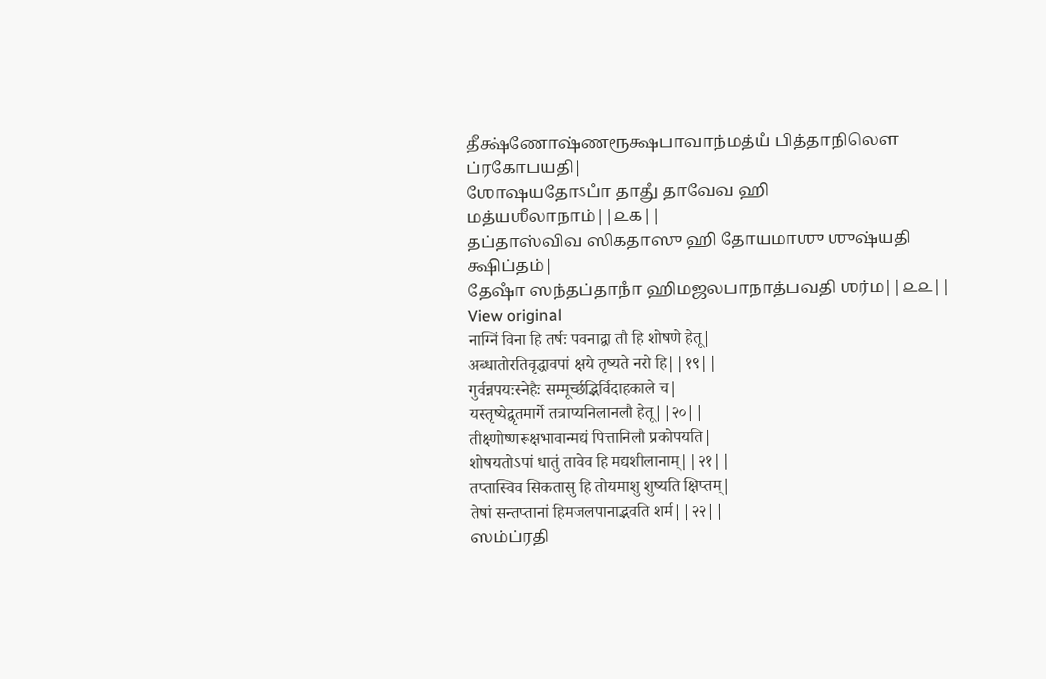தீக்ஷ்ணோஷ்ணரூக்ஷபாவாந்மத்யஂ பித்தாநிலௌ ப்ரகோபயதி|
ஶோஷயதோऽபாஂ தாதுஂ தாவேவ ஹி மத்யஶீலாநாம்||௨௧||
தப்தாஸ்விவ ஸிகதாஸு ஹி தோயமாஶு ஶுஷ்யதி க்ஷிப்தம்|
தேஷாஂ ஸந்தப்தாநாஂ ஹிமஜலபாநாத்பவதி ஶர்ம||௨௨||
View original
नाग्निं विना हि तर्षः पवनाद्वा तौ हि शोषणे हेतू|
अब्धातोरतिवृद्धावपां क्षये तृष्यते नरो हि||१९||
गुर्वन्नपयःस्नेहैः सम्मूर्च्छद्भिर्विदाहकाले च|
यस्तृष्येद्वृतमार्गे तत्राप्यनिलानलौ हेतू||२०||
तीक्ष्णोष्णरूक्षभावान्मद्यं पित्तानिलौ प्रकोपयति|
शोषयतोऽपां धातुं तावेव हि मद्यशीलानाम्||२१||
तप्तास्विव सिकतासु हि तोयमाशु शुष्यति क्षिप्तम्|
तेषां सन्तप्तानां हिमजलपानाद्भवति शर्म||२२||
ஸம்ப்ரதி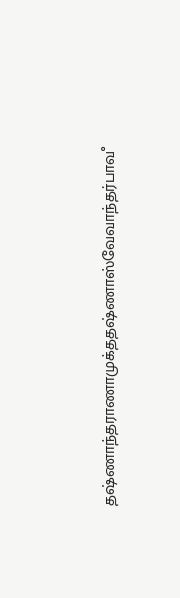தஷ்ணாந்தராணாமுக்ததஷ்ணாஸ்வேவாந்தர்பாவஂ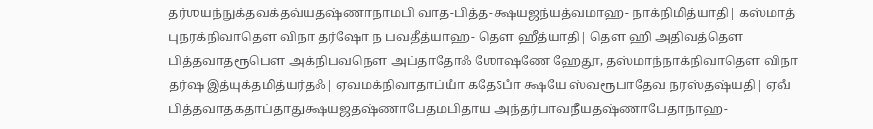தர்ஶயந்நுக்தவக்தவ்யதஷ்ணாநாமபி வாத-பித்த-க்ஷயஜந்யத்வமாஹ- நாக்நிமித்யாதி| கஸ்மாத் புநரக்நிவாதௌ விநா தர்ஷோ ந பவதீத்யாஹ- தௌ ஹீத்யாதி| தௌ ஹி அதிவத்தௌ பித்தவாதரூபௌ அக்நிபவநௌ அப்தாதோஃ ஶோஷணே ஹேதூ, தஸ்மாந்நாக்நிவாதௌ விநா தர்ஷ இத்யுக்தமித்யர்தஃ| ஏவமக்நிவாதாப்யாஂ கதேऽபாஂ க்ஷயே ஸ்வரூபாதேவ நரஸ்தஷ்யதி| ஏவஂ பித்தவாதகதாப்தாதுக்ஷயஜதஷ்ணாபேதமபிதாய அந்தர்பாவநீயதஷ்ணாபேதாநாஹ-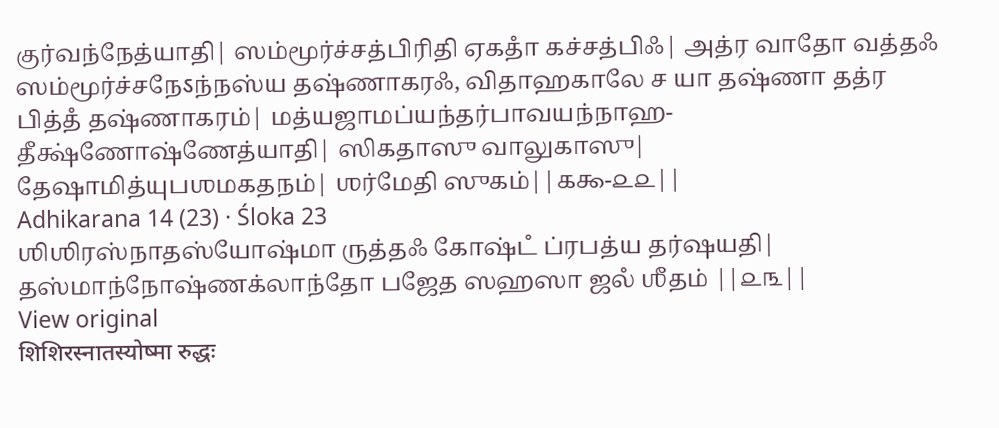குர்வந்நேத்யாதி| ஸம்மூர்ச்சத்பிரிதி ஏகதாஂ கச்சத்பிஃ| அத்ர வாதோ வத்தஃ ஸம்மூர்ச்சநேऽந்நஸ்ய தஷ்ணாகரஃ, விதாஹகாலே ச யா தஷ்ணா தத்ர பித்தஂ தஷ்ணாகரம்| மத்யஜாமப்யந்தர்பாவயந்நாஹ- தீக்ஷ்ணோஷ்ணேத்யாதி| ஸிகதாஸு வாலுகாஸு| தேஷாமித்யுபஶமகதநம்| ஶர்மேதி ஸுகம்||௧௯-௨௨||
Adhikarana 14 (23) · Śloka 23
ஶிஶிரஸ்நாதஸ்யோஷ்மா ருத்தஃ கோஷ்டஂ ப்ரபத்ய தர்ஷயதி|
தஸ்மாந்நோஷ்ணக்லாந்தோ பஜேத ஸஹஸா ஜலஂ ஶீதம் ||௨௩||
View original
शिशिरस्नातस्योष्मा रुद्धः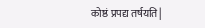कोष्ठं प्रपद्य तर्षयति|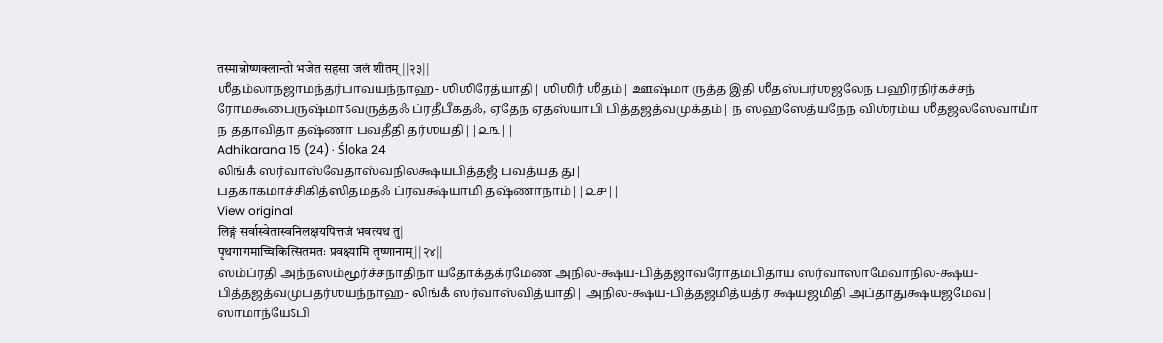तस्मान्नोष्णक्लान्तो भजेत सहसा जलं शीतम् ||२३||
ஶீதம்லாநஜாமந்தர்பாவயந்நாஹ- ஶிஶிரேத்யாதி| ஶிஶிரஂ ஶீதம்| ஊஷ்மா ருத்த இதி ஶீதஸ்பர்ஶஜலேந பஹிரநிர்கச்சந் ரோமகூபைருஷ்மாऽவருத்தஃ ப்ரதீபீகதஃ, ஏதேந ஏதஸ்யாபி பித்தஜத்வமுக்தம்| ந ஸஹஸேத்யநேந விஶ்ரம்ய ஶீதஜலஸேவாயாஂ ந ததாவிதா தஷ்ணா பவதீதி தர்ஶயதி||௨௩||
Adhikarana 15 (24) · Śloka 24
லிங்கஂ ஸர்வாஸ்வேதாஸ்வநிலக்ஷயபித்தஜஂ பவத்யத து|
பதகாகமாச்சிகித்ஸிதமதஃ ப்ரவக்ஷ்யாமி தஷ்ணாநாம்||௨௪||
View original
लिङ्गं सर्वास्वेतास्वनिलक्षयपित्तजं भवत्यथ तु|
पृथगागमाच्चिकित्सितमतः प्रवक्ष्यामि तृष्णानाम्||२४||
ஸம்ப்ரதி அந்நஸம்மூர்ச்சநாதிநா யதோக்தக்ரமேண அநில-க்ஷய-பித்தஜாவரோதமபிதாய ஸர்வாஸாமேவாநில-க்ஷய-பித்தஜத்வமுபதர்ஶயந்நாஹ- லிங்கஂ ஸர்வாஸ்வித்யாதி| அநில-க்ஷய-பித்தஜமித்யத்ர க்ஷயஜமிதி அப்தாதுக்ஷயஜமேவ| ஸாமாந்யேऽபி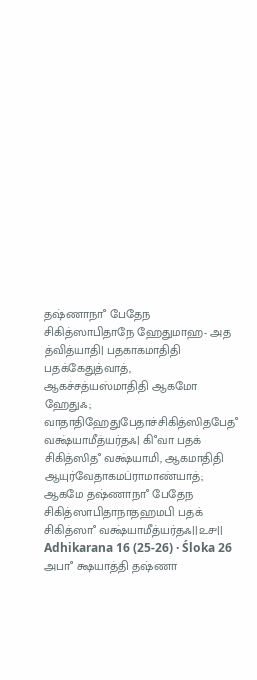தஷ்ணாநாஂ பேதேந சிகித்ஸாபிதாநே ஹேதுமாஹ- அத த்வித்யாதி| பதகாகமாதிதி பதக்கேதுத்வாத், ஆகச்சத்யஸ்மாதிதி ஆகமோ ஹேதுஃ; வாதாதிஹேதுபேதாச்சிகித்ஸிதபேதஂ வக்ஷ்யாமீத்யர்தஃ| கிஂவா பதக் சிகித்ஸிதஂ வக்ஷ்யாமி, ஆகமாதிதி ஆயுர்வேதாகமப்ராமாண்யாத்; ஆகமே தஷ்ணாநாஂ பேதேந சிகித்ஸாபிதாநாதஹமபி பதக் சிகித்ஸாஂ வக்ஷ்யாமீத்யர்தஃ||௨௪||
Adhikarana 16 (25-26) · Śloka 26
அபாஂ க்ஷயாத்தி தஷ்ணா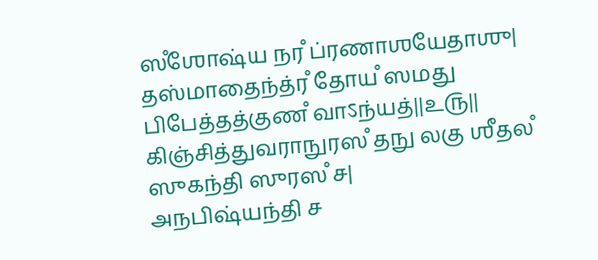ஸஂஶோஷ்ய நரஂ ப்ரணாஶயேதாஶு|
தஸ்மாதைந்த்ரஂ தோயஂ ஸமது பிபேத்தத்குணஂ வாऽந்யத்||௨௫||
கிஞ்சித்துவராநுரஸஂ தநு லகு ஶீதலஂ ஸுகந்தி ஸுரஸஂ ச|
அநபிஷ்யந்தி ச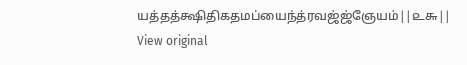யத்தத்க்ஷிதிகதமப்யைந்த்ரவஜ்ஜ்ஞேயம்||௨௬||
View original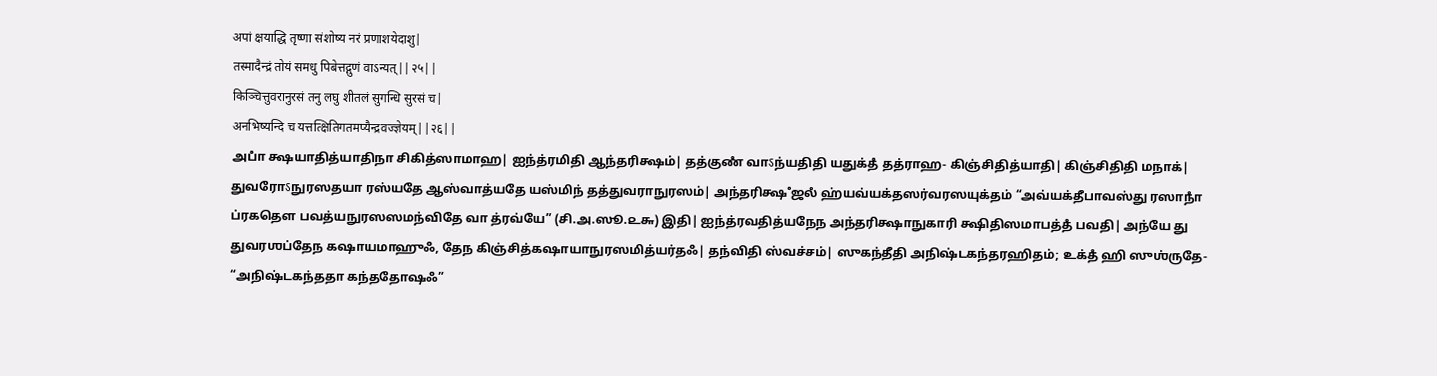अपां क्षयाद्धि तृष्णा संशोष्य नरं प्रणाशयेदाशु|
तस्मादैन्द्रं तोयं समधु पिबेत्तद्गुणं वाऽन्यत्||२५||
किञ्चित्तुवरानुरसं तनु लघु शीतलं सुगन्धि सुरसं च|
अनभिष्यन्दि च यत्तत्क्षितिगतमप्यैन्द्रवज्ज्ञेयम्||२६||
அபாஂ க்ஷயாதித்யாதிநா சிகித்ஸாமாஹ| ஐந்த்ரமிதி ஆந்தரிக்ஷம்| தத்குணஂ வாऽந்யதிதி யதுக்தஂ தத்ராஹ- கிஞ்சிதித்யாதி| கிஞ்சிதிதி மநாக்| துவரோऽநுரஸதயா ரஸ்யதே ஆஸ்வாத்யதே யஸ்மிந் தத்துவராநுரஸம்| அந்தரிக்ஷஂ ஜலஂ ஹ்யவ்யக்தஸர்வரஸயுக்தம் “அவ்யக்தீபாவஸ்து ரஸாநாஂ ப்ரகதௌ பவத்யநுரஸஸமந்விதே வா த்ரவ்யே” (சி.அ.ஸூ.௨௬) இதி| ஐந்த்ரவதித்யநேந அந்தரிக்ஷாநுகாரி க்ஷிதிஸமாபத்தஂ பவதி| அந்யே து துவரஶப்தேந கஷாயமாஹுஃ, தேந கிஞ்சித்கஷாயாநுரஸமித்யர்தஃ| தந்விதி ஸ்வச்சம்| ஸுகந்தீதி அநிஷ்டகந்தரஹிதம்; உக்தஂ ஹி ஸுஶ்ருதே- “அநிஷ்டகந்ததா கந்ததோஷஃ”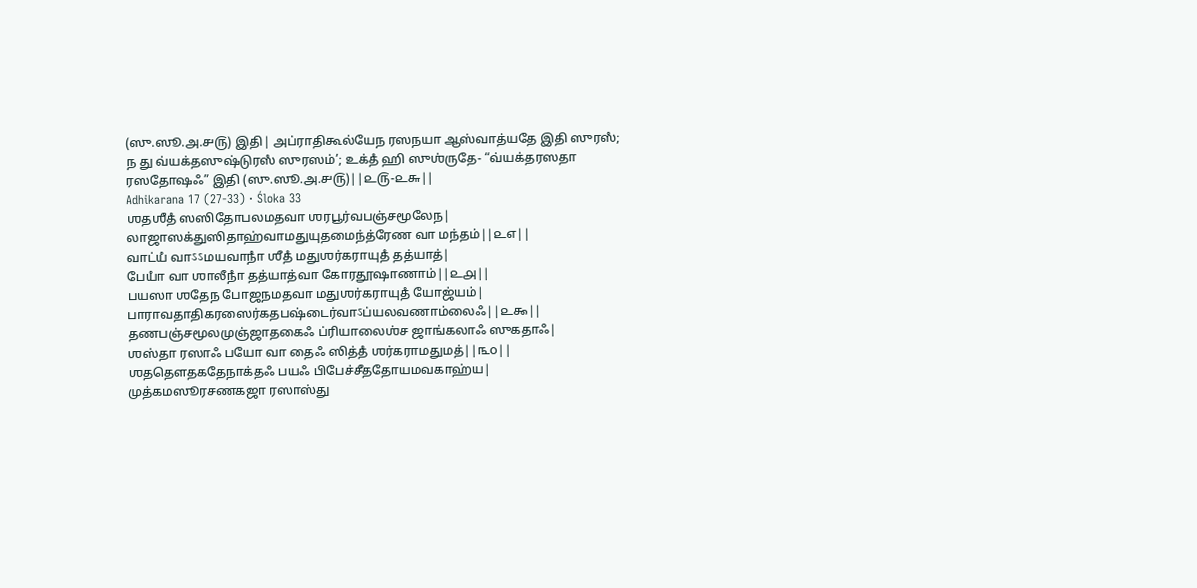(ஸு.ஸூ.அ.௪௫) இதி| அப்ராதிகூல்யேந ரஸநயா ஆஸ்வாத்யதே இதி ஸுரஸஂ; ந து வ்யக்தஸுஷ்டுரஸஂ ஸுரஸம்’; உக்தஂ ஹி ஸுஶ்ருதே- “வ்யக்தரஸதா ரஸதோஷஃ” இதி (ஸு.ஸூ.அ.௪௫)||௨௫-௨௬||
Adhikarana 17 (27-33) · Śloka 33
ஶதஶீதஂ ஸஸிதோபலமதவா ஶரபூர்வபஞ்சமூலேந|
லாஜாஸக்துஸிதாஹ்வாமதுயுதமைந்த்ரேண வா மந்தம்||௨௭||
வாட்யஂ வாऽऽமயவாநாஂ ஶீதஂ மதுஶர்கராயுதஂ தத்யாத்|
பேயாஂ வா ஶாலீநாஂ தத்யாத்வா கோரதூஷாணாம்||௨௮||
பயஸா ஶதேந போஜநமதவா மதுஶர்கராயுதஂ யோஜ்யம்|
பாராவதாதிகரஸைர்கதபஷ்டைர்வாऽப்யலவணாம்லைஃ||௨௯||
தணபஞ்சமூலமுஞ்ஜாதகைஃ ப்ரியாலைஶ்ச ஜாங்கலாஃ ஸுகதாஃ|
ஶஸ்தா ரஸாஃ பயோ வா தைஃ ஸித்தஂ ஶர்கராமதுமத்||௩௦||
ஶததௌதகதேநாக்தஃ பயஃ பிபேச்சீததோயமவகாஹ்ய|
முத்கமஸூரசணகஜா ரஸாஸ்து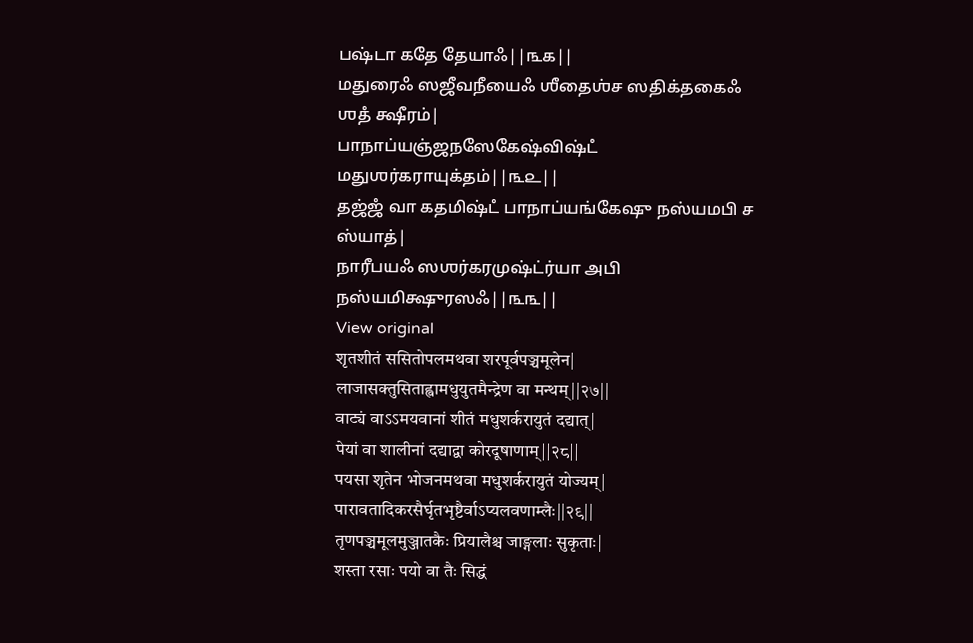பஷ்டா கதே தேயாஃ||௩௧||
மதுரைஃ ஸஜீவநீயைஃ ஶீதைஶ்ச ஸதிக்தகைஃ ஶதஂ க்ஷீரம்|
பாநாப்யஞ்ஜநஸேகேஷ்விஷ்டஂ மதுஶர்கராயுக்தம்||௩௨||
தஜ்ஜஂ வா கதமிஷ்டஂ பாநாப்யங்கேஷு நஸ்யமபி ச ஸ்யாத்|
நாரீபயஃ ஸஶர்கரமுஷ்ட்ர்யா அபி நஸ்யமிக்ஷுரஸஃ||௩௩||
View original
शृतशीतं ससितोपलमथवा शरपूर्वपञ्चमूलेन|
लाजासक्तुसिताह्वामधुयुतमैन्द्रेण वा मन्थम्||२७||
वाट्यं वाऽऽमयवानां शीतं मधुशर्करायुतं दद्यात्|
पेयां वा शालीनां दद्याद्वा कोरदूषाणाम्||२८||
पयसा शृतेन भोजनमथवा मधुशर्करायुतं योज्यम्|
पारावतादिकरसैर्घृतभृष्टैर्वाऽप्यलवणाम्लैः||२९||
तृणपञ्चमूलमुञ्जातकैः प्रियालैश्च जाङ्गलाः सुकृताः|
शस्ता रसाः पयो वा तैः सिद्धं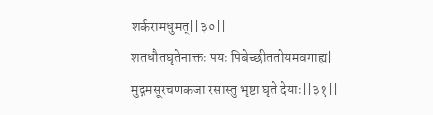शर्करामधुमत्||३०||
शतधौतघृतेनाक्तः पयः पिबेच्छीततोयमवगाह्य|
मुद्गमसूरचणकजा रसास्तु भृष्टा घृते देयाः||३१||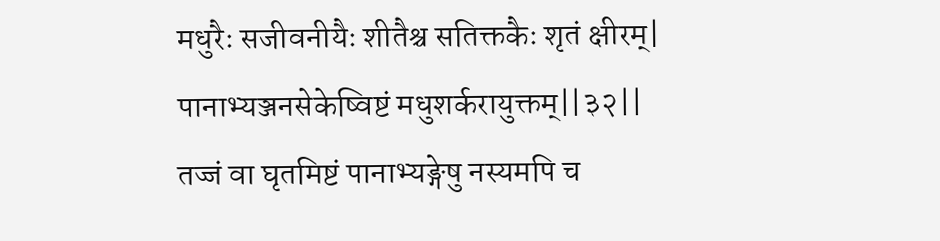मधुरैः सजीवनीयैः शीतैश्च सतिक्तकैः शृतं क्षीरम्|
पानाभ्यञ्जनसेकेष्विष्टं मधुशर्करायुक्तम्||३२||
तज्जं वा घृतमिष्टं पानाभ्यङ्गेषु नस्यमपि च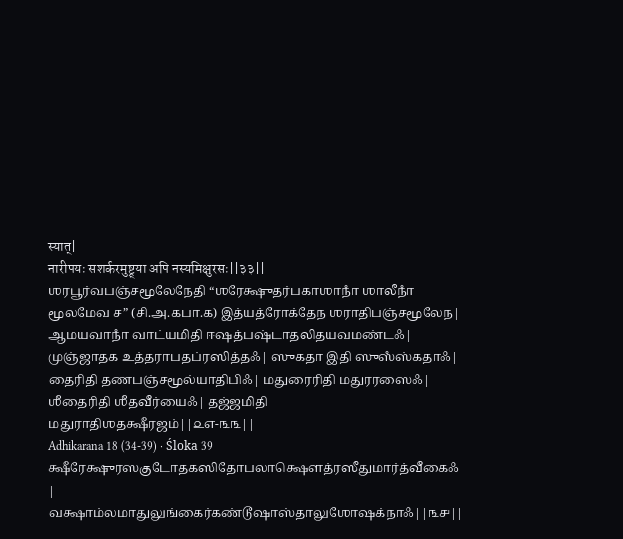स्यात्|
नारीपयः सशर्करमुष्ट्र्या अपि नस्यमिक्षुरसः||३३||
ஶரபூர்வபஞ்சமூலேநேதி “ஶரேக்ஷுதர்பகாஶாநாஂ ஶாலீநாஂ மூலமேவ ச” (சி.அ.௧பா.௧) இத்யத்ரோக்தேந ஶராதிபஞ்சமூலேந| ஆமயவாநாஂ வாட்யமிதி ஈஷத்பஷ்டாதலிதயவமண்டஃ| முஞ்ஜாதக உத்தராபதப்ரஸித்தஃ| ஸுகதா இதி ஸுஸஂஸ்கதாஃ| தைரிதி தணபஞ்சமூல்யாதிபிஃ| மதுரைரிதி மதுரரஸைஃ| ஶீதைரிதி ஶீதவீர்யைஃ| தஜ்ஜமிதி மதுராதிஶதக்ஷீரஜம்||௨௭-௩௩||
Adhikarana 18 (34-39) · Śloka 39
க்ஷீரேக்ஷுரஸகுடோதகஸிதோபலாக்ஷௌத்ரஸீதுமார்த்வீகைஃ |
வக்ஷாம்லமாதுலுங்கைர்கண்டூஷாஸ்தாலுஶோஷக்நாஃ||௩௪||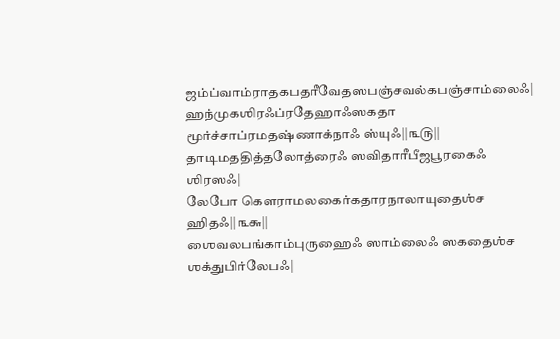ஜம்ப்வாம்ராதகபதரீவேதஸபஞ்சவல்கபஞ்சாம்லைஃ|
ஹந்முகஶிரஃப்ரதேஹாஃஸகதா மூர்ச்சாப்ரமதஷ்ணாக்நாஃ ஸ்யுஃ||௩௫||
தாடிமததித்தலோத்ரைஃ ஸவிதாரீபீஜபூரகைஃ ஶிரஸஃ|
லேபோ கௌராமலகைர்கதாரநாலாயுதைஶ்ச ஹிதஃ||௩௬||
ஶைவலபங்காம்புருஹைஃ ஸாம்லைஃ ஸகதைஶ்ச ஶக்துபிர்லேபஃ|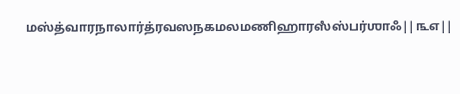மஸ்த்வாரநாலார்த்ரவஸநகமலமணிஹாரஸஂஸ்பர்ஶாஃ||௩௭||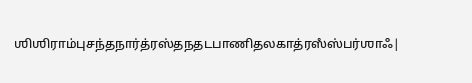ஶிஶிராம்புசந்தநார்த்ரஸ்தநதடபாணிதலகாத்ரஸஂஸ்பர்ஶாஃ|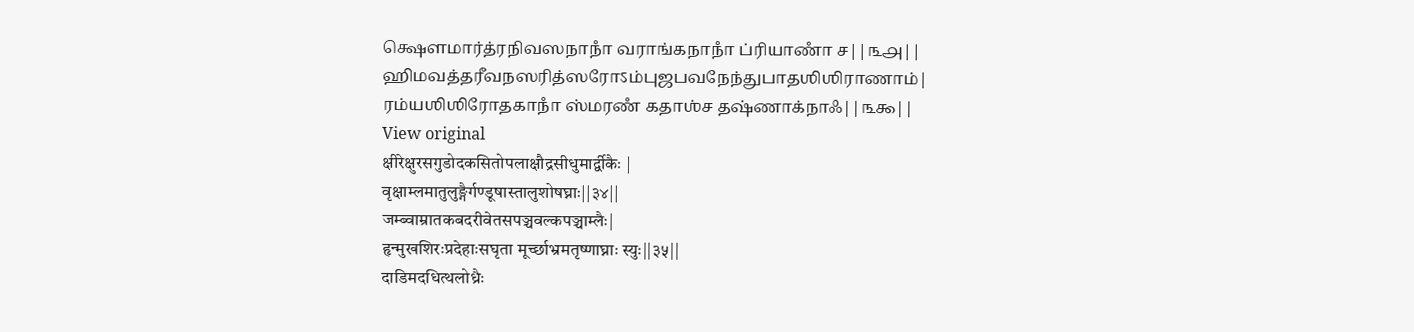க்ஷௌமார்த்ரநிவஸநாநாஂ வராங்கநாநாஂ ப்ரியாணாஂ ச||௩௮||
ஹிமவத்தரீவநஸரித்ஸரோऽம்புஜபவநேந்துபாதஶிஶிராணாம்|
ரம்யஶிஶிரோதகாநாஂ ஸ்மரணஂ கதாஶ்ச தஷ்ணாக்நாஃ||௩௯||
View original
क्षीरेक्षुरसगुडोदकसितोपलाक्षौद्रसीधुमार्द्वीकैः |
वृक्षाम्लमातुलुङ्गैर्गण्डूषास्तालुशोषघ्नाः||३४||
जम्ब्वाम्रातकबदरीवेतसपञ्चवल्कपञ्चाम्लैः|
हृन्मुखशिरःप्रदेहाःसघृता मूर्च्छाभ्रमतृष्णाघ्नाः स्युः||३५||
दाडिमदधित्थलोध्रैः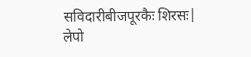सविदारीबीजपूरकैः शिरसः|
लेपो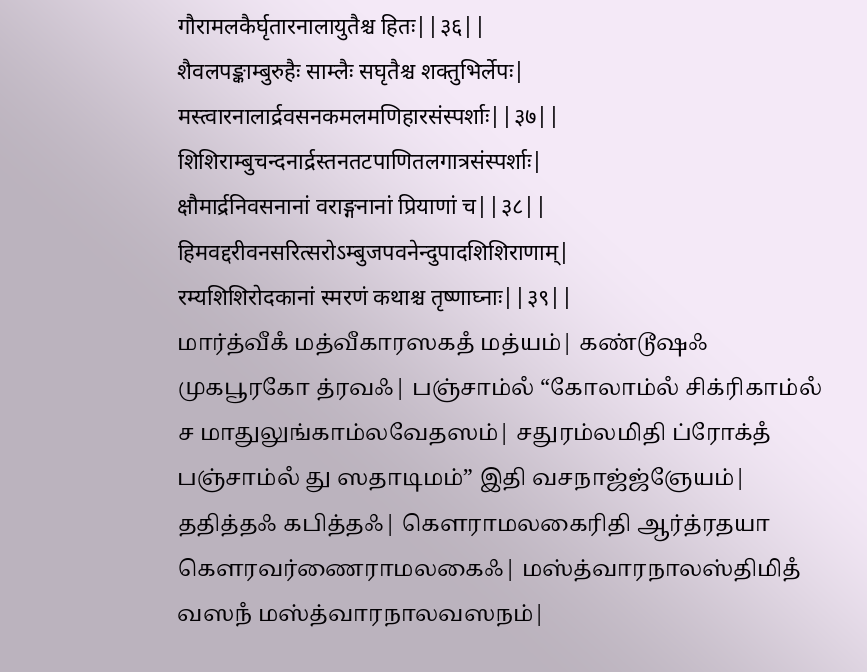गौरामलकैर्घृतारनालायुतैश्च हितः||३६||
शैवलपङ्काम्बुरुहैः साम्लैः सघृतैश्च शक्तुभिर्लेपः|
मस्त्वारनालार्द्रवसनकमलमणिहारसंस्पर्शाः||३७||
शिशिराम्बुचन्दनार्द्रस्तनतटपाणितलगात्रसंस्पर्शाः|
क्षौमार्द्रनिवसनानां वराङ्गनानां प्रियाणां च||३८||
हिमवद्दरीवनसरित्सरोऽम्बुजपवनेन्दुपादशिशिराणाम्|
रम्यशिशिरोदकानां स्मरणं कथाश्च तृष्णाघ्नाः||३९||
மார்த்வீகஂ மத்வீகாரஸகதஂ மத்யம்| கண்டூஷஃ முகபூரகோ த்ரவஃ| பஞ்சாம்லஂ “கோலாம்லஂ சிக்ரிகாம்லஂ ச மாதுலுங்காம்லவேதஸம்| சதுரம்லமிதி ப்ரோக்தஂ பஞ்சாம்லஂ து ஸதாடிமம்” இதி வசநாஜ்ஜ்ஞேயம்| ததித்தஃ கபித்தஃ| கௌராமலகைரிதி ஆர்த்ரதயா கௌரவர்ணைராமலகைஃ| மஸ்த்வாரநாலஸ்திமிதஂ வஸநஂ மஸ்த்வாரநாலவஸநம்|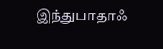இந்துபாதாஃ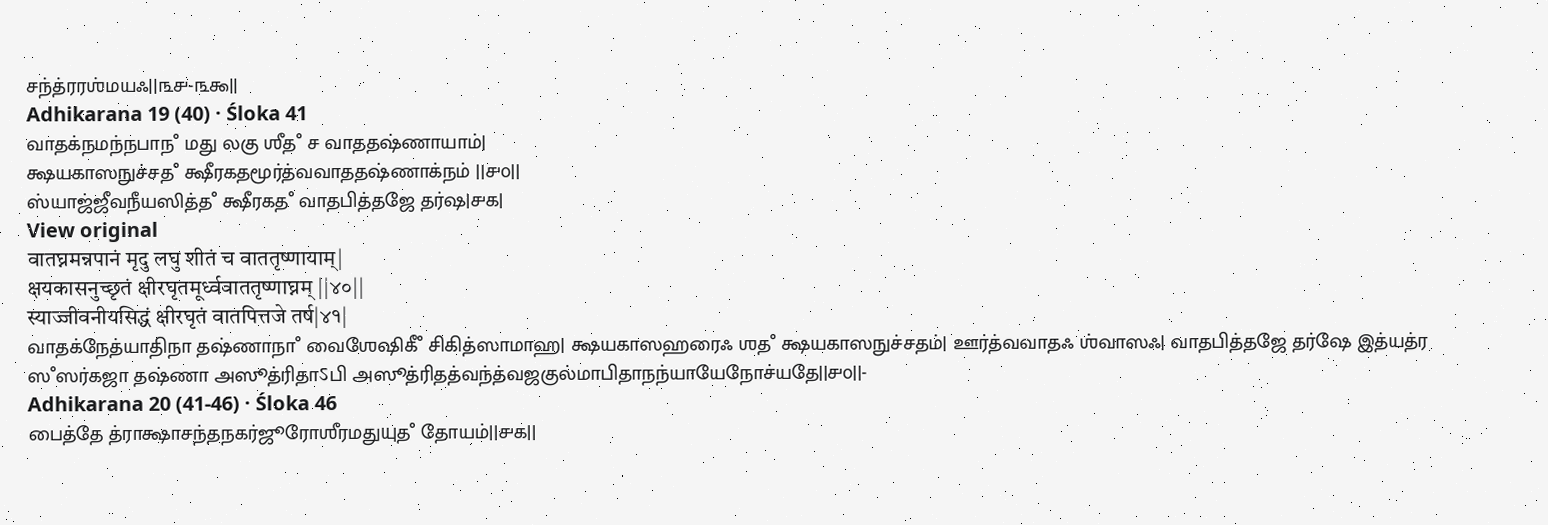சந்த்ரரஶ்மயஃ||௩௪-௩௯||
Adhikarana 19 (40) · Śloka 41
வாதக்நமந்நபாநஂ மது லகு ஶீதஂ ச வாததஷ்ணாயாம்|
க்ஷயகாஸநுச்சதஂ க்ஷீரகதமூர்த்வவாததஷ்ணாக்நம் ||௪௦||
ஸ்யாஜ்ஜீவநீயஸித்தஂ க்ஷீரகதஂ வாதபித்தஜே தர்ஷ|௪௧|
View original
वातघ्नमन्नपानं मृदु लघु शीतं च वाततृष्णायाम्|
क्षयकासनुच्छृतं क्षीरघृतमूर्ध्ववाततृष्णाघ्नम् ||४०||
स्याज्जीवनीयसिद्धं क्षीरघृतं वातपित्तजे तर्ष|४१|
வாதக்நேத்யாதிநா தஷ்ணாநாஂ வைஶேஷிகீஂ சிகித்ஸாமாஹ| க்ஷயகாஸஹரைஃ ஶதஂ க்ஷயகாஸநுச்சதம்| ஊர்த்வவாதஃ ஶ்வாஸஃ| வாதபித்தஜே தர்ஷே இத்யத்ர ஸஂஸர்கஜா தஷ்ணா அஸூத்ரிதாऽபி அஸூத்ரிதத்வந்த்வஜகுல்மாபிதாநந்யாயேநோச்யதே||௪௦||-
Adhikarana 20 (41-46) · Śloka 46
பைத்தே த்ராக்ஷாசந்தநகர்ஜூரோஶீரமதுயுதஂ தோயம்||௪௧||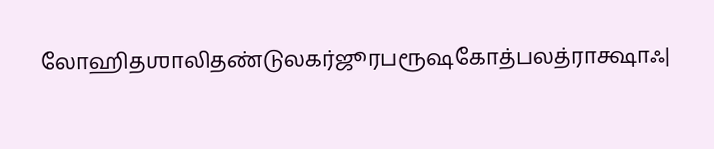லோஹிதஶாலிதண்டுலகர்ஜூரபரூஷகோத்பலத்ராக்ஷாஃ|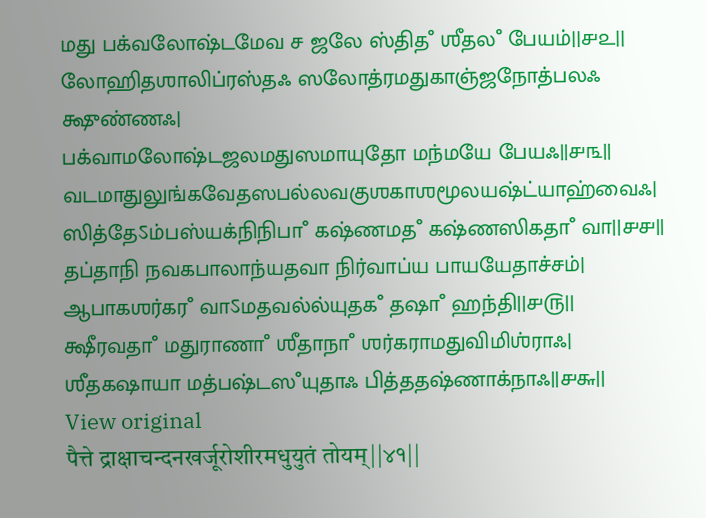மது பக்வலோஷ்டமேவ ச ஜலே ஸ்திதஂ ஶீதலஂ பேயம்||௪௨||
லோஹிதஶாலிப்ரஸ்தஃ ஸலோத்ரமதுகாஞ்ஜநோத்பலஃ க்ஷுண்ணஃ|
பக்வாமலோஷ்டஜலமதுஸமாயுதோ மந்மயே பேயஃ||௪௩||
வடமாதுலுங்கவேதஸபல்லவகுஶகாஶமூலயஷ்ட்யாஹ்வைஃ|
ஸித்தேऽம்பஸ்யக்நிநிபாஂ கஷ்ணமதஂ கஷ்ணஸிகதாஂ வா||௪௪||
தப்தாநி நவகபாலாந்யதவா நிர்வாப்ய பாயயேதாச்சம்|
ஆபாகஶர்கரஂ வாऽமதவல்ல்யுதகஂ தஷாஂ ஹந்தி||௪௫||
க்ஷீரவதாஂ மதுராணாஂ ஶீதாநாஂ ஶர்கராமதுவிமிஶ்ராஃ|
ஶீதகஷாயா மத்பஷ்டஸஂயுதாஃ பித்ததஷ்ணாக்நாஃ||௪௬||
View original
पैत्ते द्राक्षाचन्दनखर्जूरोशीरमधुयुतं तोयम्||४१||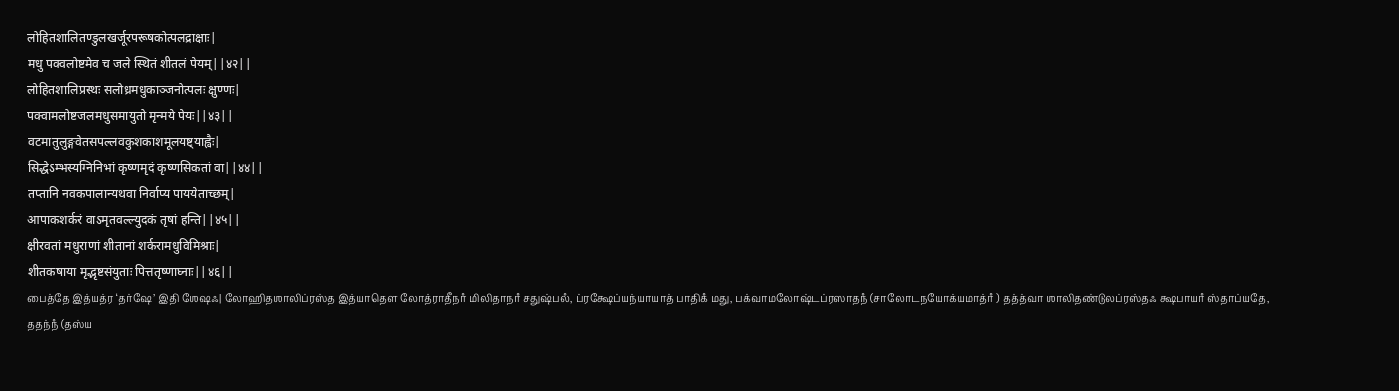लोहितशालितण्डुलखर्जूरपरूषकोत्पलद्राक्षाः|
मधु पक्वलोष्टमेव च जले स्थितं शीतलं पेयम्||४२||
लोहितशालिप्रस्थः सलोध्रमधुकाञ्जनोत्पलः क्षुण्णः|
पक्वामलोष्टजलमधुसमायुतो मृन्मये पेयः||४३||
वटमातुलुङ्गवेतसपल्लवकुशकाशमूलयष्ट्याह्वैः|
सिद्धेऽम्भस्यग्निनिभां कृष्णमृदं कृष्णसिकतां वा||४४||
तप्तानि नवकपालान्यथवा निर्वाप्य पाययेताच्छम्|
आपाकशर्करं वाऽमृतवल्ल्युदकं तृषां हन्ति||४५||
क्षीरवतां मधुराणां शीतानां शर्करामधुविमिश्राः|
शीतकषाया मृद्भृष्टसंयुताः पित्ततृष्णाघ्नाः||४६||
பைத்தே இத்யத்ர ‘தர்ஷே’ இதி ஶேஷஃ| லோஹிதஶாலிப்ரஸ்த இத்யாதௌ லோத்ராதீநாஂ மிலிதாநாஂ சதுஷ்பலஂ, ப்ரக்ஷேப்யந்யாயாத் பாதிகஂ மது, பக்வாமலோஷ்டப்ரஸாதநஂ (சாலோடநயோக்யமாத்ரஂ ) தத்த்வா ஶாலிதண்டுலப்ரஸ்தஃ க்ஷபாயாஂ ஸ்தாப்யதே, ததந்நஂ (தஸ்ய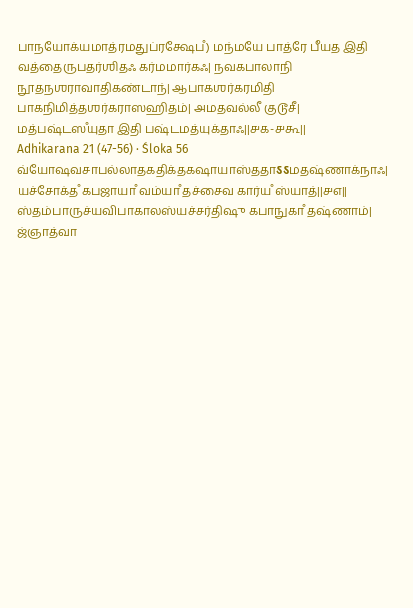பாநயோக்யமாத்ரமதுப்ரக்ஷேபஂ) மந்மயே பாத்ரே பீயத இதி வத்தைருபதர்ஶிதஃ கர்மமார்கஃ| நவகபாலாநி நூதநஶராவாதிகண்டாந்| ஆபாகஶர்கரமிதி பாகநிமித்தஶர்கராஸஹிதம்| அமதவல்லீ குடூசீ| மத்பஷ்டஸஂயுதா இதி பஷ்டமத்யுக்தாஃ||௪௧-௪௬||
Adhikarana 21 (47-56) · Śloka 56
வ்யோஷவசாபல்லாதகதிக்தகஷாயாஸ்ததாऽऽமதஷ்ணாக்நாஃ|
யச்சோக்தஂ கபஜாயாஂ வம்யாஂ தச்சைவ கார்யஂ ஸ்யாத்||௪௭||
ஸ்தம்பாருச்யவிபாகாலஸ்யச்சர்திஷு கபாநுகாஂ தஷ்ணாம்|
ஜ்ஞாத்வா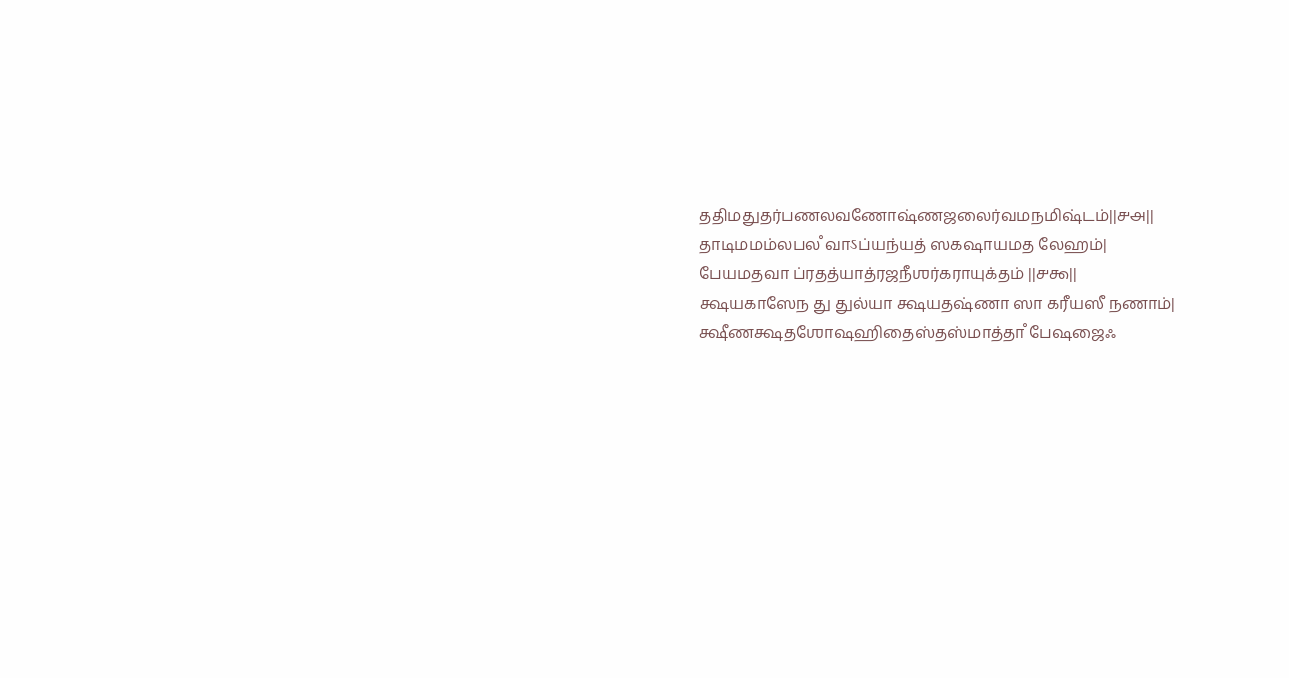ததிமதுதர்பணலவணோஷ்ணஜலைர்வமநமிஷ்டம்||௪௮||
தாடிமமம்லபலஂ வாऽப்யந்யத் ஸகஷாயமத லேஹம்|
பேயமதவா ப்ரதத்யாத்ரஜநீஶர்கராயுக்தம் ||௪௯||
க்ஷயகாஸேந து துல்யா க்ஷயதஷ்ணா ஸா கரீயஸீ நணாம்|
க்ஷீணக்ஷதஶோஷஹிதைஸ்தஸ்மாத்தாஂ பேஷஜைஃ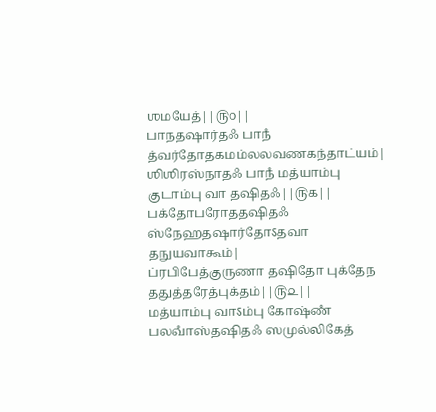ஶமயேத்||௫௦||
பாநதஷார்தஃ பாநஂ த்வர்தோதகமம்லலவணகந்தாட்யம்|
ஶிஶிரஸ்நாதஃ பாநஂ மத்யாம்பு குடாம்பு வா தஷிதஃ||௫௧||
பக்தோபரோததஷிதஃ ஸ்நேஹதஷார்தோऽதவா தநுயவாகூம்|
ப்ரபிபேத்குருணா தஷிதோ புக்தேந ததுத்தரேத்புக்தம்||௫௨||
மத்யாம்பு வாऽம்பு கோஷ்ணஂ பலவாஂஸ்தஷிதஃ ஸமுல்லிகேத்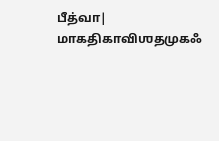பீத்வா|
மாகதிகாவிஶதமுகஃ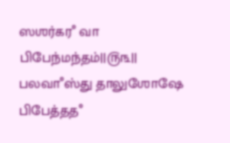ஸஶர்கரஂ வா பிபேந்மந்தம்||௫௩||
பலவாஂஸ்து தாலுஶோஷே பிபேத்ததஂ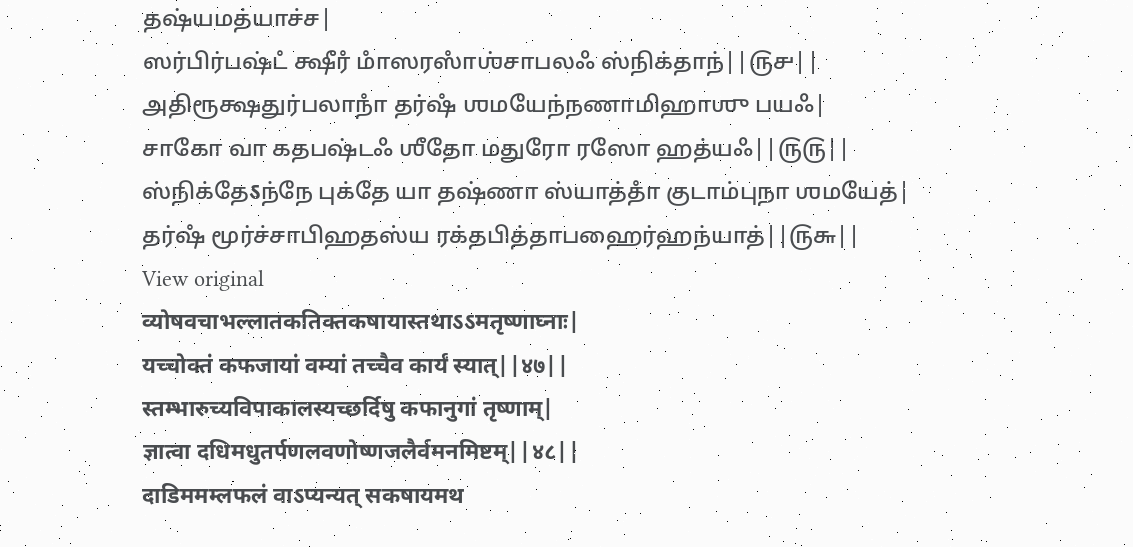தஷ்யமத்யாச்ச|
ஸர்பிர்பஷ்டஂ க்ஷீரஂ மாஂஸரஸாஂஶ்சாபலஃ ஸ்நிக்தாந்||௫௪||
அதிரூக்ஷதுர்பலாநாஂ தர்ஷஂ ஶமயேந்நணாமிஹாஶு பயஃ|
சாகோ வா கதபஷ்டஃ ஶீதோ மதுரோ ரஸோ ஹத்யஃ||௫௫||
ஸ்நிக்தேऽந்நே புக்தே யா தஷ்ணா ஸ்யாத்தாஂ குடாம்புநா ஶமயேத்|
தர்ஷஂ மூர்ச்சாபிஹதஸ்ய ரக்தபித்தாபஹைர்ஹந்யாத்||௫௬||
View original
व्योषवचाभल्लातकतिक्तकषायास्तथाऽऽमतृष्णाघ्नाः|
यच्चोक्तं कफजायां वम्यां तच्चैव कार्यं स्यात्||४७||
स्तम्भारुच्यविपाकालस्यच्छर्दिषु कफानुगां तृष्णाम्|
ज्ञात्वा दधिमधुतर्पणलवणोष्णजलैर्वमनमिष्टम्||४८||
दाडिममम्लफलं वाऽप्यन्यत् सकषायमथ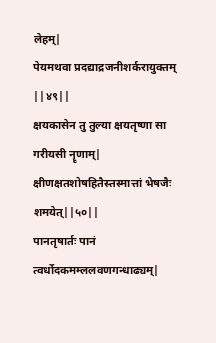लेहम्|
पेयमथवा प्रदद्याद्रजनीशर्करायुक्तम् ||४९||
क्षयकासेन तु तुल्या क्षयतृष्णा सा गरीयसी नॄणाम्|
क्षीणक्षतशोषहितैस्तस्मात्तां भेषजैः शमयेत्||५०||
पानतृषार्तः पानं त्वर्धोदकमम्ललवणगन्धाढ्यम्|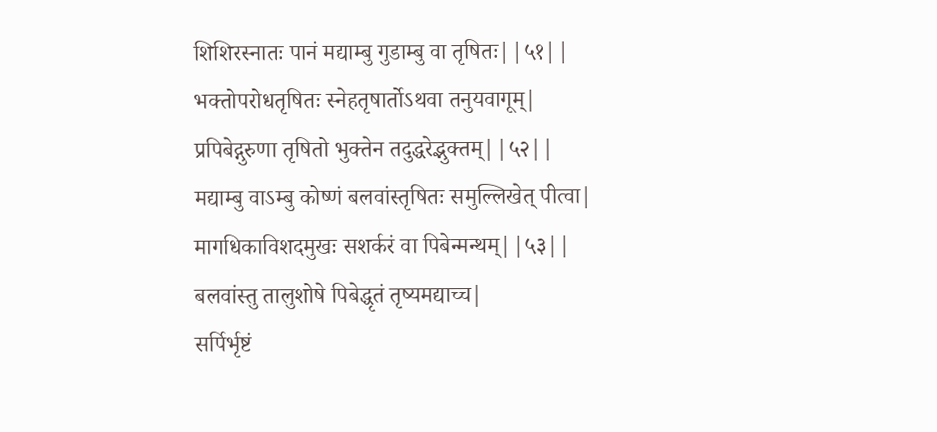शिशिरस्नातः पानं मद्याम्बु गुडाम्बु वा तृषितः||५१||
भक्तोपरोधतृषितः स्नेहतृषार्तोऽथवा तनुयवागूम्|
प्रपिबेद्गुरुणा तृषितो भुक्तेन तदुद्धरेद्भुक्तम्||५२||
मद्याम्बु वाऽम्बु कोष्णं बलवांस्तृषितः समुल्लिखेत् पीत्वा|
मागधिकाविशदमुखः सशर्करं वा पिबेन्मन्थम्||५३||
बलवांस्तु तालुशोषे पिबेद्धृतं तृष्यमद्याच्च|
सर्पिर्भृष्टं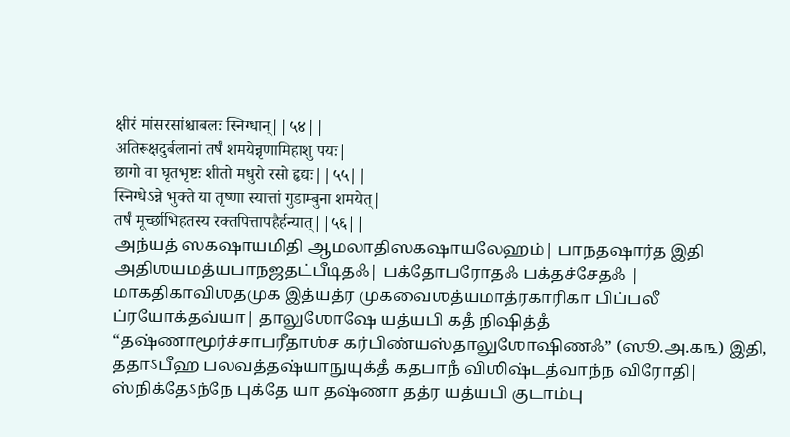क्षीरं मांसरसांश्चाबलः स्निग्धान्||५४||
अतिरूक्षदुर्बलानां तर्षं शमयेन्नृणामिहाशु पयः|
छागो वा घृतभृष्टः शीतो मधुरो रसो हृद्यः||५५||
स्निग्धेऽन्ने भुक्ते या तृष्णा स्यात्तां गुडाम्बुना शमयेत्|
तर्षं मूर्च्छाभिहतस्य रक्तपित्तापहैर्हन्यात्||५६||
அந்யத் ஸகஷாயமிதி ஆமலாதிஸகஷாயலேஹம்| பாநதஷார்த இதி அதிஶயமத்யபாநஜதட்பீடிதஃ| பக்தோபரோதஃ பக்தச்சேதஃ | மாகதிகாவிஶதமுக இத்யத்ர முகவைஶத்யமாத்ரகாரிகா பிப்பலீ ப்ரயோக்தவ்யா| தாலுஶோஷே யத்யபி கதஂ நிஷித்தஂ “தஷ்ணாமூர்ச்சாபரீதாஶ்ச கர்பிண்யஸ்தாலுஶோஷிணஃ” (ஸூ.அ.௧௩) இதி, ததாऽபீஹ பலவத்தஷ்யாநுயுக்தஂ கதபாநஂ விஶிஷ்டத்வாந்ந விரோதி| ஸ்நிக்தேऽந்நே புக்தே யா தஷ்ணா தத்ர யத்யபி குடாம்பு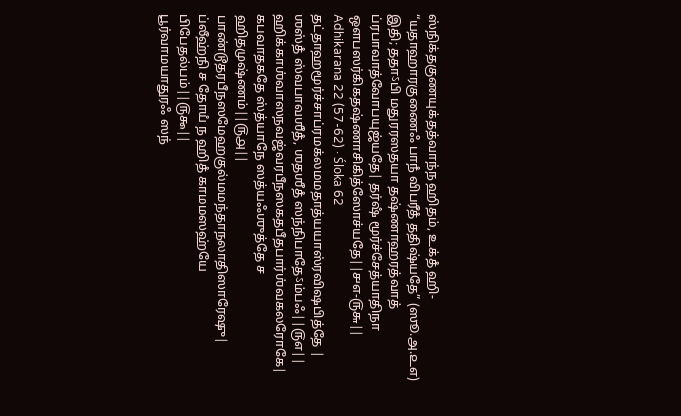ஸ்நிக்தகுணயுக்தத்வாந்ந ஹிதம், உக்தஂ ஹி- “யதாஹாரகுணைஃ பாநஂ விபரீதஂ ததிஷ்யதே” (ஸூ.அ.௨௭) இதி; ததாऽபி மதுரரஸதயா தஷ்ணாஹரத்வாத் ப்ரபாவாத்வோபயுஜ்யதே| தர்ஷஂ மூர்ச்சேத்யாதிநா ஔபஸர்கிகதஷ்ணாசிகித்ஸோச்யதே||௪௭-௫௬||
Adhikarana 22 (57-62) · Śloka 62
தட்தாஹமூர்ச்சாப்ரமக்லமமதாத்யயாஸ்ரவிஷபித்தே |
ஶஸ்தஂ ஸ்வபாவஶீதஂ, ஶதஶீதஂ ஸந்நிபாதேऽம்பஃ||௫௭||
ஹிக்காஶ்வாஸநவஜ்வரபீநஸகதபீதபார்ஶ்வகலரோகே|
கபவாதகதே ஸ்த்யாநே ஸத்யஃஶுத்தே ச ஹிதமுஷ்ணம்||௫௮||
பாண்டூதரபீநஸமேஹகுல்மமந்தாநலாதிஸாரேஷு|
ப்லீஹ்நி ச தோயஂ ந ஹிதஂ காமமஸஹ்யே பிபேதல்பம்||௫௯||
பூர்வாமயாதுரஃ ஸந்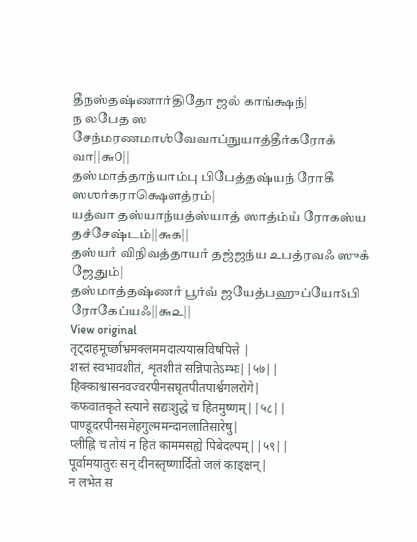தீநஸ்தஷ்ணார்திதோ ஜலஂ காங்க்ஷந்|
ந லபேத ஸ சேந்மரணமாஶ்வேவாப்நுயாத்தீர்கரோகஂ வா||௬௦||
தஸ்மாத்தாந்யாம்பு பிபேத்தஷ்யந் ரோகீ ஸஶர்கராக்ஷௌத்ரம்|
யத்வா தஸ்யாந்யத்ஸ்யாத் ஸாத்ம்யஂ ரோகஸ்ய தச்சேஷ்டம்||௬௧||
தஸ்யாஂ விநிவத்தாயாஂ தஜ்ஜந்ய உபத்ரவஃ ஸுகஂ ஜேதும்|
தஸ்மாத்தஷ்ணாஂ பூர்வஂ ஜயேத்பஹுப்யோऽபி ரோகேப்யஃ||௬௨||
View original
तृट्दाहमूर्च्छाभ्रमक्लममदात्ययास्रविषपित्ते |
शस्तं स्वभावशीतं, शृतशीतं सन्निपातेऽम्भः||५७||
हिक्काश्वासनवज्वरपीनसघृतपीतपार्श्वगलरोगे|
कफवातकृते स्त्याने सद्यःशुद्धे च हितमुष्णम्||५८||
पाण्डूदरपीनसमेहगुल्ममन्दानलातिसारेषु|
प्लीह्नि च तोयं न हितं काममसह्ये पिबेदल्पम्||५९||
पूर्वामयातुरः सन् दीनस्तृष्णार्दितो जलं काङ्क्षन्|
न लभेत स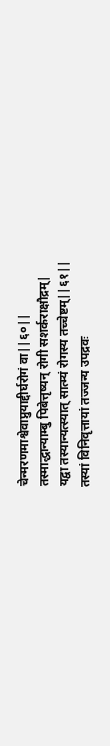चेन्मरणमाश्वेवाप्नुयाद्दीर्घरोगं वा||६०||
तस्माद्धान्याम्बु पिबेत्तृष्यन् रोगी सशर्कराक्षौद्रम्|
यद्वा तस्यान्यत्स्यात् सात्म्यं रोगस्य तच्चेष्टम्||६१||
तस्यां विनिवृत्तायां तज्जन्य उपद्रवः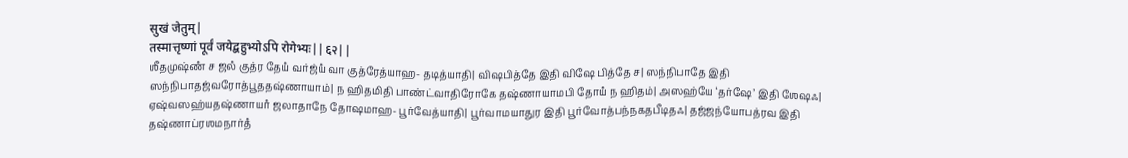सुखं जेतुम्|
तस्मात्तृष्णां पूर्वं जयेद्बहुभ्योऽपि रोगेभ्यः||६२||
ஶீதமுஷ்ணஂ ச ஜலஂ குத்ர தேயஂ வர்ஜ்யஂ வா குத்ரேத்யாஹ- தடித்யாதி| விஷபித்தே இதி விஷே பித்தே ச| ஸந்நிபாதே இதி ஸந்நிபாதஜ்வரோத்பூததஷ்ணாயாம்| ந ஹிதமிதி பாண்ட்வாதிரோகே தஷ்ணாயாமபி தோயஂ ந ஹிதம்| அஸஹ்யே ‘தர்ஷே’ இதி ஶேஷஃ| ஏஷ்வஸஹ்யதஷ்ணாயாஂ ஜலாதாநே தோஷமாஹ- பூர்வேத்யாதி| பூர்வாமயாதுர இதி பூர்வோத்பந்நகதபீடிதஃ| தஜ்ஜந்யோபத்ரவ இதி தஷ்ணாப்ரஶமநார்தஂ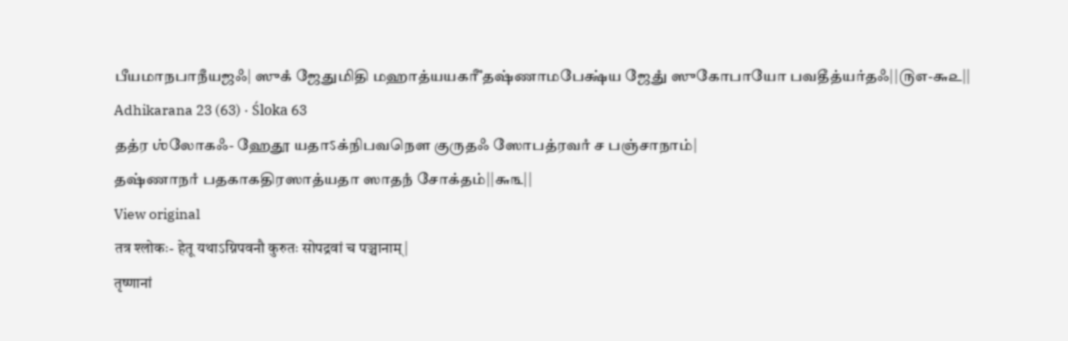பீயமாநபாநீயஜஃ| ஸுகஂ ஜேதுமிதி மஹாத்யயகரீஂ தஷ்ணாமபேக்ஷ்ய ஜேதுஂ ஸுகோபாயோ பவதீத்யர்தஃ||௫௭-௬௨||
Adhikarana 23 (63) · Śloka 63
தத்ர ஶ்லோகஃ- ஹேதூ யதாऽக்நிபவநௌ குருதஃ ஸோபத்ரவாஂ ச பஞ்சாநாம்|
தஷ்ணாநாஂ பதகாகதிரஸாத்யதா ஸாதநஂ சோக்தம்||௬௩||
View original
तत्र श्लोकः- हेतू यथाऽग्निपवनौ कुरुतः सोपद्रवां च पञ्चानाम्|
तृष्णानां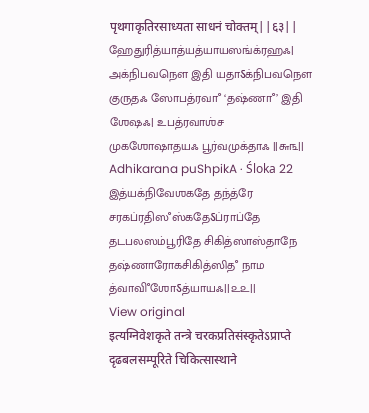पृथगाकृतिरसाध्यता साधनं चोक्तम्||६३||
ஹேதுரித்யாத்யத்யாயஸங்க்ரஹஃ| அக்நிபவநௌ இதி யதாऽக்நிபவநௌ குருதஃ ஸோபத்ரவாஂ ‘தஷ்ணாஂ’ இதி ஶேஷஃ| உபத்ரவாஶ்ச முகஶோஷாதயஃ பூர்வமுக்தாஃ ||௬௩||
Adhikarana puShpikA · Śloka 22
இத்யக்நிவேஶகதே தந்த்ரே சரகப்ரதிஸஂஸ்கதேऽப்ராப்தே தடபலஸம்பூரிதே சிகித்ஸாஸ்தாநே தஷ்ணாரோகசிகித்ஸிதஂ நாம த்வாவிஂஶோऽத்யாயஃ||௨௨||
View original
इत्यग्निवेशकृते तन्त्रे चरकप्रतिसंस्कृतेऽप्राप्ते दृढबलसम्पूरिते चिकित्सास्थाने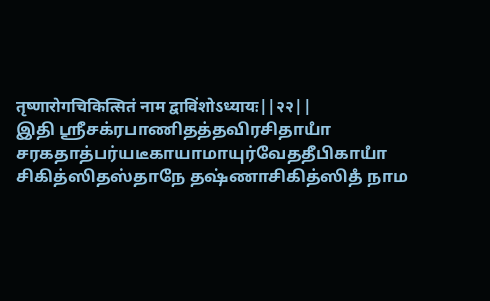तृष्णारोगचिकित्सितं नाम द्वाविंशोऽध्यायः||२२||
இதி ஶ்ரீசக்ரபாணிதத்தவிரசிதாயாஂ சரகதாத்பர்யடீகாயாமாயுர்வேததீபிகாயாஂ சிகித்ஸிதஸ்தாநே தஷ்ணாசிகித்ஸிதஂ நாம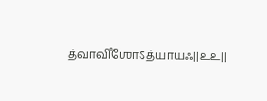த்வாவிஂஶோऽத்யாயஃ||௨௨||